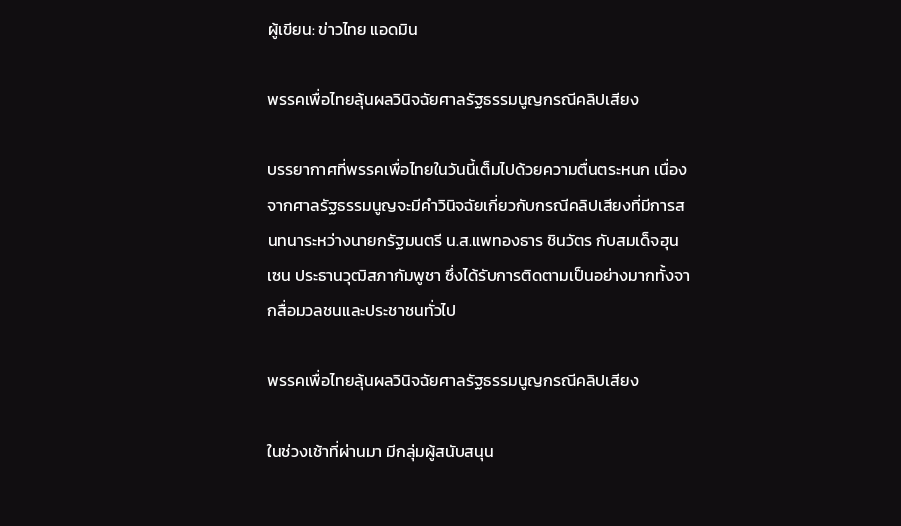ผู้เขียน: ข่าวไทย แอดมิน

พรรคเพื่อไทยลุ้นผลวินิจฉัยศาลรัฐธรรมนูญกรณีคลิปเสียง

บรรยากาศที่พรรคเพื่อไทยในวันนี้เต็มไปด้วยความตื่นตระหนก เนื่องจากศาลรัฐธรรมนูญจะมีคำวินิจฉัยเกี่ยวกับกรณีคลิปเสียงที่มีการสนทนาระหว่างนายกรัฐมนตรี น.ส.แพทองธาร ชินวัตร กับสมเด็จฮุน เซน ประธานวุฒิสภากัมพูชา ซึ่งได้รับการติดตามเป็นอย่างมากทั้งจากสื่อมวลชนและประชาชนทั่วไป

พรรคเพื่อไทยลุ้นผลวินิจฉัยศาลรัฐธรรมนูญกรณีคลิปเสียง

ในช่วงเช้าที่ผ่านมา มีกลุ่มผู้สนับสนุน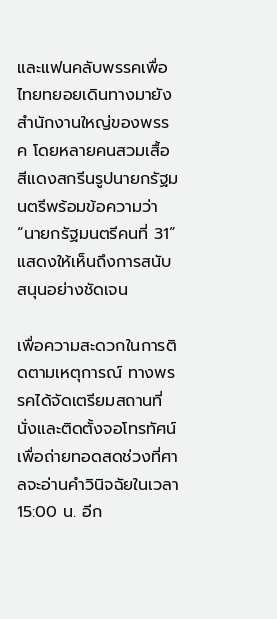และแฟนคลับพรรคเพื่อไทยทยอยเดินทางมายังสำนักงานใหญ่ของพรรค โดยหลายคนสวมเสื้อสีแดงสกรีนรูปนายกรัฐมนตรีพร้อมข้อความว่า “นายกรัฐมนตรีคนที่ 31” แสดงให้เห็นถึงการสนับสนุนอย่างชัดเจน

เพื่อความสะดวกในการติดตามเหตุการณ์ ทางพรรคได้จัดเตรียมสถานที่นั่งและติดตั้งจอโทรทัศน์ เพื่อถ่ายทอดสดช่วงที่ศาลจะอ่านคำวินิจฉัยในเวลา 15:00 น. อีก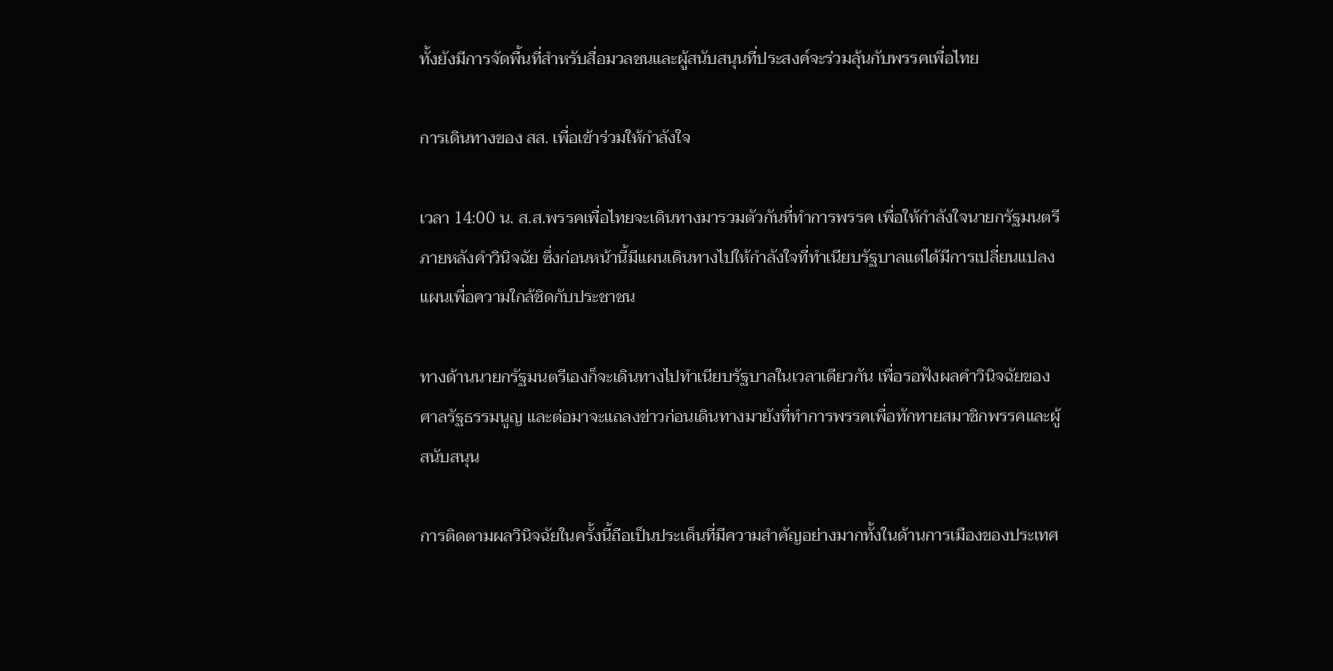ทั้งยังมีการจัดพื้นที่สำหรับสื่อมวลชนและผู้สนับสนุนที่ประสงค์จะร่วมลุ้นกับพรรคเพื่อไทย

การเดินทางของ สส. เพื่อเข้าร่วมให้กำลังใจ

เวลา 14:00 น. ส.ส.พรรคเพื่อไทยจะเดินทางมารวมตัวกันที่ทำการพรรค เพื่อให้กำลังใจนายกรัฐมนตรีภายหลังคำวินิจฉัย ซึ่งก่อนหน้านี้มีแผนเดินทางไปให้กำลังใจที่ทำเนียบรัฐบาลแต่ได้มีการเปลี่ยนแปลงแผนเพื่อความใกล้ชิดกับประชาชน

ทางด้านนายกรัฐมนตรีเองก็จะเดินทางไปทำเนียบรัฐบาลในเวลาเดียวกัน เพื่อรอฟังผลคำวินิจฉัยของศาลรัฐธรรมนูญ และต่อมาจะแถลงข่าวก่อนเดินทางมายังที่ทำการพรรคเพื่อทักทายสมาชิกพรรคและผู้สนับสนุน

การติดตามผลวินิจฉัยในครั้งนี้ถือเป็นประเด็นที่มีความสำคัญอย่างมากทั้งในด้านการเมืองของประเทศ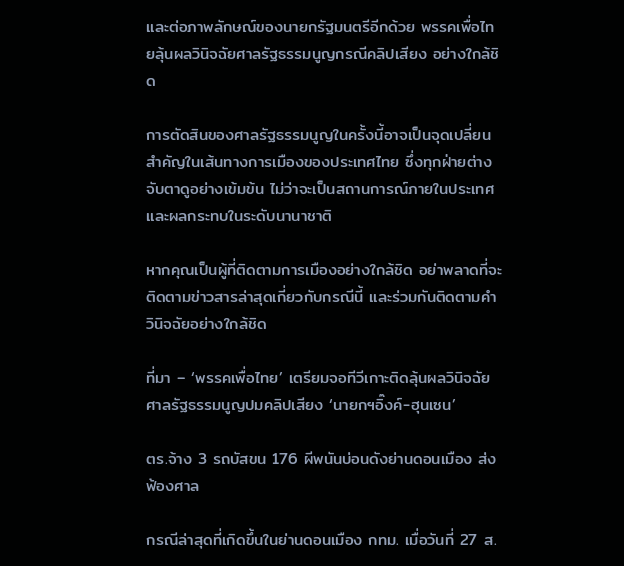และต่อภาพลักษณ์ของนายกรัฐมนตรีอีกด้วย พรรคเพื่อไทยลุ้นผลวินิจฉัยศาลรัฐธรรมนูญกรณีคลิปเสียง อย่างใกล้ชิด

การตัดสินของศาลรัฐธรรมนูญในครั้งนี้อาจเป็นจุดเปลี่ยนสำคัญในเส้นทางการเมืองของประเทศไทย ซึ่งทุกฝ่ายต่างจับตาดูอย่างเข้มข้น ไม่ว่าจะเป็นสถานการณ์ภายในประเทศและผลกระทบในระดับนานาชาติ

หากคุณเป็นผู้ที่ติดตามการเมืองอย่างใกล้ชิด อย่าพลาดที่จะติดตามข่าวสารล่าสุดเกี่ยวกับกรณีนี้ และร่วมกันติดตามคำวินิจฉัยอย่างใกล้ชิด

ที่มา – ‘พรรคเพื่อไทย’ เตรียมจอทีวีเกาะติดลุ้นผลวินิจฉัยศาลรัฐธรรมนูญปมคลิปเสียง ‘นายกฯอิ๊งค์-ฮุนเซน’

ตร.จ้าง 3 รถบัสขน 176 ผีพนันบ่อนดังย่านดอนเมือง ส่งฟ้องศาล

กรณีล่าสุดที่เกิดขึ้นในย่านดอนเมือง กทม. เมื่อวันที่ 27 ส.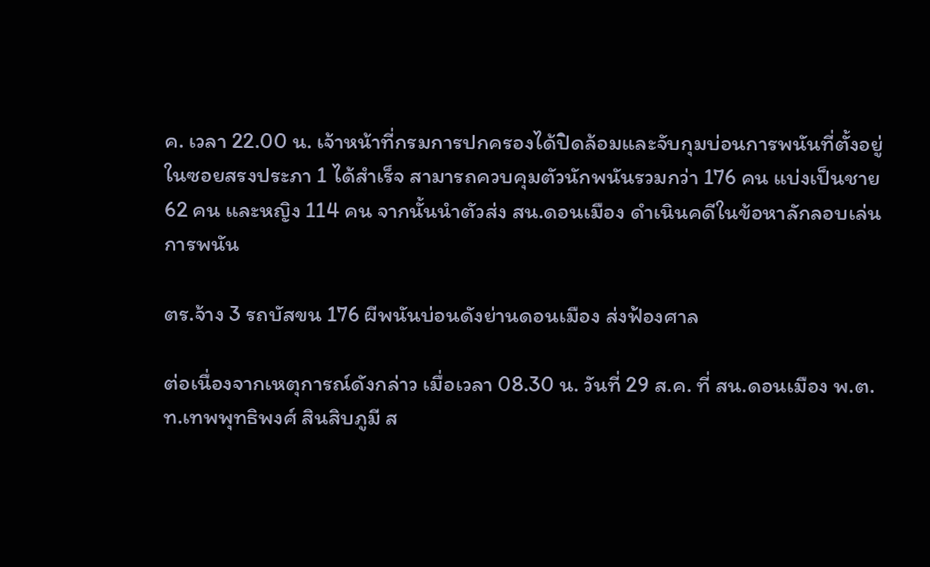ค. เวลา 22.00 น. เจ้าหน้าที่กรมการปกครองได้ปิดล้อมและจับกุมบ่อนการพนันที่ตั้งอยู่ในซอยสรงประภา 1 ได้สำเร็จ สามารถควบคุมตัวนักพนันรวมกว่า 176 คน แบ่งเป็นชาย 62 คน และหญิง 114 คน จากนั้นนำตัวส่ง สน.ดอนเมือง ดำเนินคดีในข้อหาลักลอบเล่นการพนัน

ตร.จ้าง 3 รถบัสขน 176 ผีพนันบ่อนดังย่านดอนเมือง ส่งฟ้องศาล

ต่อเนื่องจากเหตุการณ์ดังกล่าว เมื่อเวลา 08.30 น. วันที่ 29 ส.ค. ที่ สน.ดอนเมือง พ.ต.ท.เทพพุทธิพงศ์ สินสิบภูมี ส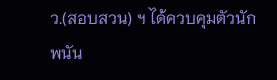ว.(สอบสวน) ฯ ได้ควบคุมตัวนักพนัน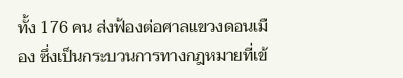ทั้ง 176 คน ส่งฟ้องต่อศาลแขวงดอนเมือง ซึ่งเป็นกระบวนการทางกฎหมายที่เข้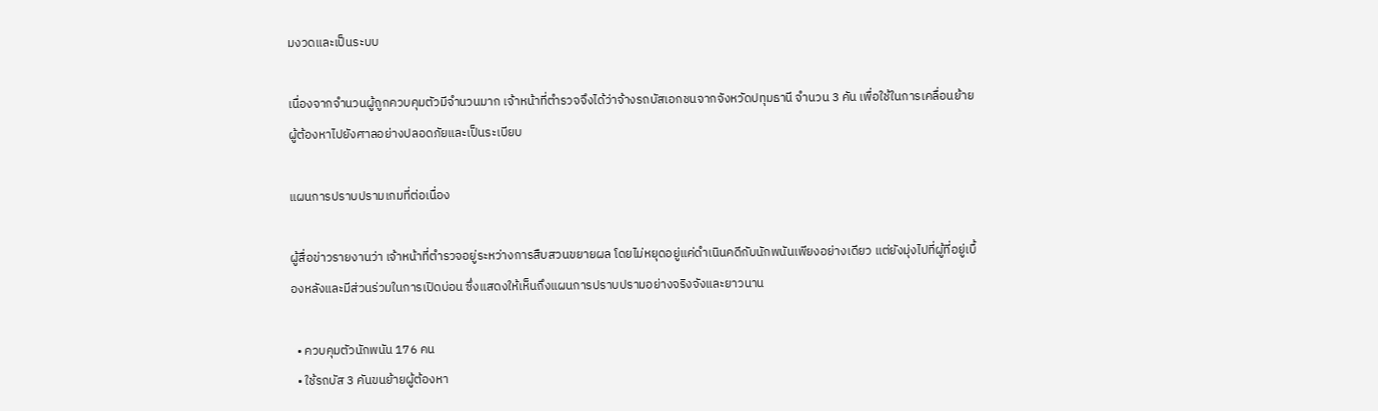มงวดและเป็นระบบ

เนื่องจากจำนวนผู้ถูกควบคุมตัวมีจำนวนมาก เจ้าหน้าที่ตำรวจจึงได้ว่าจ้างรถบัสเอกชนจากจังหวัดปทุมธานี จำนวน 3 คัน เพื่อใช้ในการเคลื่อนย้ายผู้ต้องหาไปยังศาลอย่างปลอดภัยและเป็นระเบียบ

แผนการปราบปรามเกมที่ต่อเนื่อง

ผู้สื่อข่าวรายงานว่า เจ้าหน้าที่ตำรวจอยู่ระหว่างการสืบสวนขยายผล โดยไม่หยุดอยู่แค่ดำเนินคดีกับนักพนันเพียงอย่างเดียว แต่ยังมุ่งไปที่ผู้ที่อยู่เบื้องหลังและมีส่วนร่วมในการเปิดบ่อน ซึ่งแสดงให้เห็นถึงแผนการปราบปรามอย่างจริงจังและยาวนาน

  • ควบคุมตัวนักพนัน 176 คน
  • ใช้รถบัส 3 คันขนย้ายผู้ต้องหา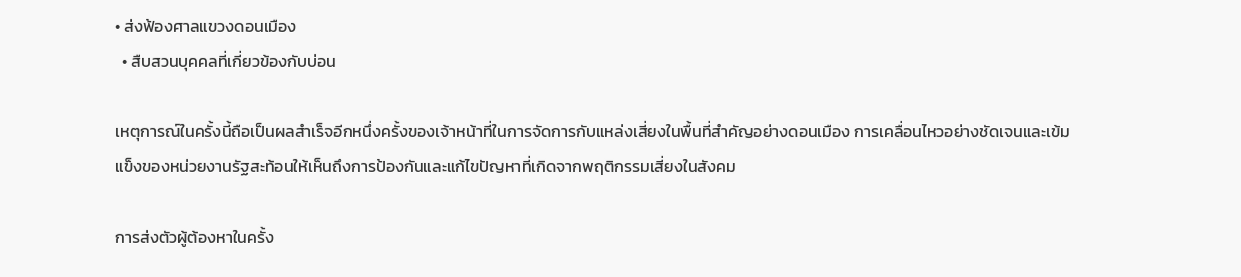• ส่งฟ้องศาลแขวงดอนเมือง
  • สืบสวนบุคคลที่เกี่ยวข้องกับบ่อน

เหตุการณ์ในครั้งนี้ถือเป็นผลสำเร็จอีกหนึ่งครั้งของเจ้าหน้าที่ในการจัดการกับแหล่งเสี่ยงในพื้นที่สำคัญอย่างดอนเมือง การเคลื่อนไหวอย่างชัดเจนและเข้มแข็งของหน่วยงานรัฐสะท้อนให้เห็นถึงการป้องกันและแก้ไขปัญหาที่เกิดจากพฤติกรรมเสี่ยงในสังคม

การส่งตัวผู้ต้องหาในครั้ง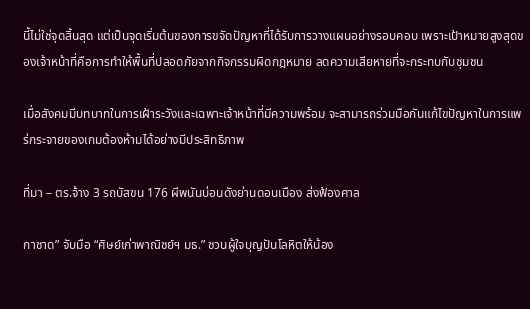นี้ไม่ใช่จุดสิ้นสุด แต่เป็นจุดเริ่มต้นของการขจัดปัญหาที่ได้รับการวางแผนอย่างรอบคอบ เพราะเป้าหมายสูงสุดของเจ้าหน้าที่คือการทำให้พื้นที่ปลอดภัยจากกิจกรรมผิดกฎหมาย ลดความเสียหายที่จะกระทบกับชุมชน

เมื่อสังคมมีบทบาทในการเฝ้าระวังและเฉพาะเจ้าหน้าที่มีความพร้อม จะสามารถร่วมมือกันแก้ไขปัญหาในการแพร่กระจายของเกมต้องห้ามได้อย่างมีประสิทธิภาพ

ที่มา – ตร.จ้าง 3 รถบัสขน 176 ผีพนันบ่อนดังย่านดอนเมือง ส่งฟ้องศาล

กาชาด” จับมือ “ศิษย์เก่าพาณิชย์ฯ มธ.” ชวนผู้ใจบุญปันโลหิตให้น้อง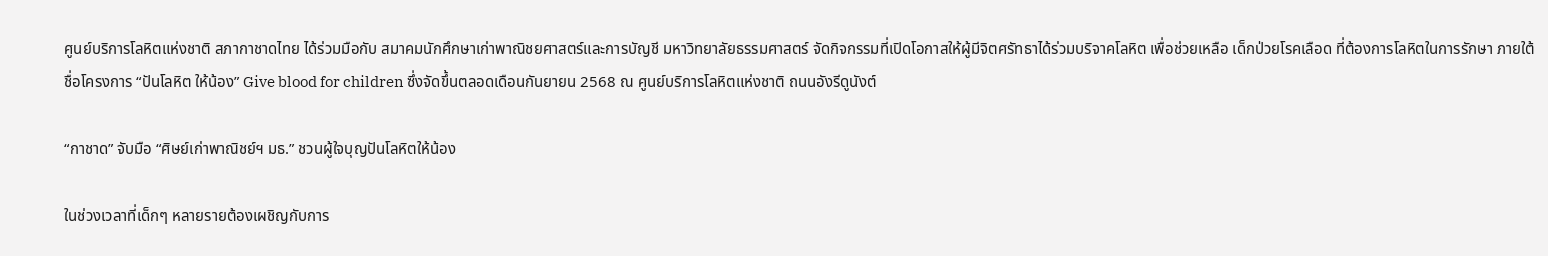ศูนย์บริการโลหิตแห่งชาติ สภากาชาดไทย ได้ร่วมมือกับ สมาคมนักศึกษาเก่าพาณิชยศาสตร์และการบัญชี มหาวิทยาลัยธรรมศาสตร์ จัดกิจกรรมที่เปิดโอกาสให้ผู้มีจิตศรัทธาได้ร่วมบริจาคโลหิต เพื่อช่วยเหลือ เด็กป่วยโรคเลือด ที่ต้องการโลหิตในการรักษา ภายใต้ชื่อโครงการ “ปันโลหิต ให้น้อง” Give blood for children ซึ่งจัดขึ้นตลอดเดือนกันยายน 2568 ณ ศูนย์บริการโลหิตแห่งชาติ ถนนอังรีดูนังต์

“กาชาด” จับมือ “ศิษย์เก่าพาณิชย์ฯ มธ.” ชวนผู้ใจบุญปันโลหิตให้น้อง

ในช่วงเวลาที่เด็กๆ หลายรายต้องเผชิญกับการ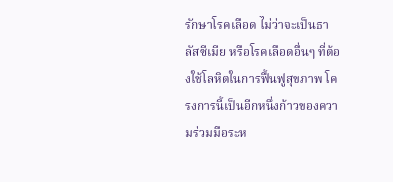รักษาโรคเลือด ไม่ว่าจะเป็นธาลัสซีเมีย หรือโรคเลือดอื่นๆ ที่ต้องใช้โลหิตในการฟื้นฟูสุขภาพ โครงการนี้เป็นอีกหนึ่งก้าวของความร่วมมือระห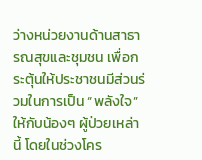ว่างหน่วยงานด้านสาธารณสุขและชุมชน เพื่อกระตุ้นให้ประชาชนมีส่วนร่วมในการเป็น “พลังใจ” ให้กับน้องๆ ผู้ป่วยเหล่านี้ โดยในช่วงโคร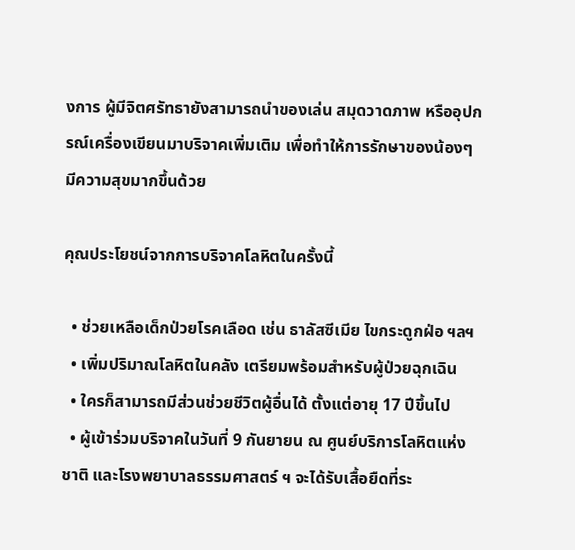งการ ผู้มีจิตศรัทธายังสามารถนำของเล่น สมุดวาดภาพ หรืออุปกรณ์เครื่องเขียนมาบริจาคเพิ่มเติม เพื่อทำให้การรักษาของน้องๆ มีความสุขมากขึ้นด้วย

คุณประโยชน์จากการบริจาคโลหิตในครั้งนี้

  • ช่วยเหลือเด็กป่วยโรคเลือด เช่น ธาลัสซีเมีย ไขกระดูกฝ่อ ฯลฯ
  • เพิ่มปริมาณโลหิตในคลัง เตรียมพร้อมสำหรับผู้ป่วยฉุกเฉิน
  • ใครก็สามารถมีส่วนช่วยชีวิตผู้อื่นได้ ตั้งแต่อายุ 17 ปีขึ้นไป
  • ผู้เข้าร่วมบริจาคในวันที่ 9 กันยายน ณ ศูนย์บริการโลหิตแห่งชาติ และโรงพยาบาลธรรมศาสตร์ ฯ จะได้รับเสื้อยืดที่ระ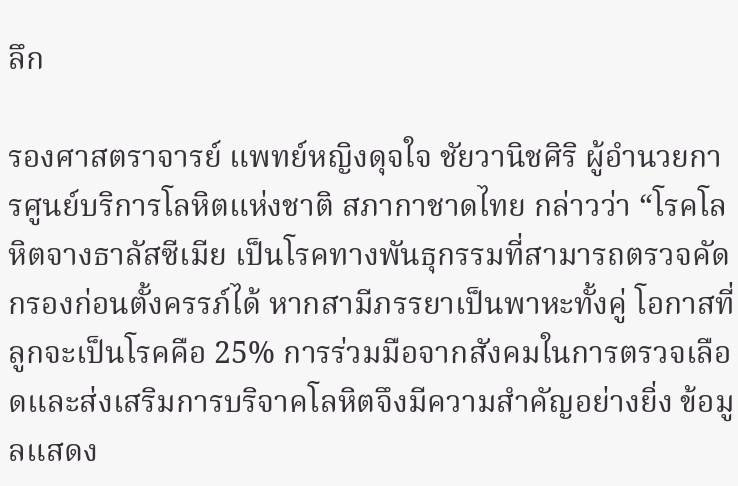ลึก

รองศาสตราจารย์ แพทย์หญิงดุจใจ ชัยวานิชศิริ ผู้อำนวยการศูนย์บริการโลหิตแห่งชาติ สภากาชาดไทย กล่าวว่า “โรคโลหิตจางธาลัสซีเมีย เป็นโรคทางพันธุกรรมที่สามารถตรวจคัดกรองก่อนตั้งครรภ์ได้ หากสามีภรรยาเป็นพาหะทั้งคู่ โอกาสที่ลูกจะเป็นโรคคือ 25% การร่วมมือจากสังคมในการตรวจเลือดและส่งเสริมการบริจาคโลหิตจึงมีความสำคัญอย่างยิ่ง ข้อมูลแสดง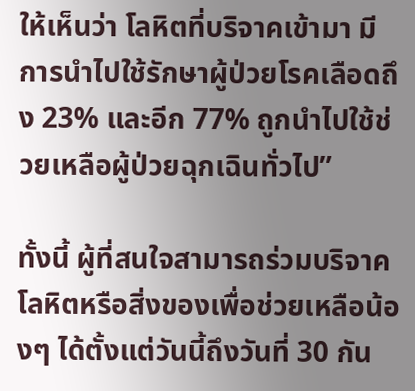ให้เห็นว่า โลหิตที่บริจาคเข้ามา มีการนำไปใช้รักษาผู้ป่วยโรคเลือดถึง 23% และอีก 77% ถูกนำไปใช้ช่วยเหลือผู้ป่วยฉุกเฉินทั่วไป”

ทั้งนี้ ผู้ที่สนใจสามารถร่วมบริจาคโลหิตหรือสิ่งของเพื่อช่วยเหลือน้องๆ ได้ตั้งแต่วันนี้ถึงวันที่ 30 กัน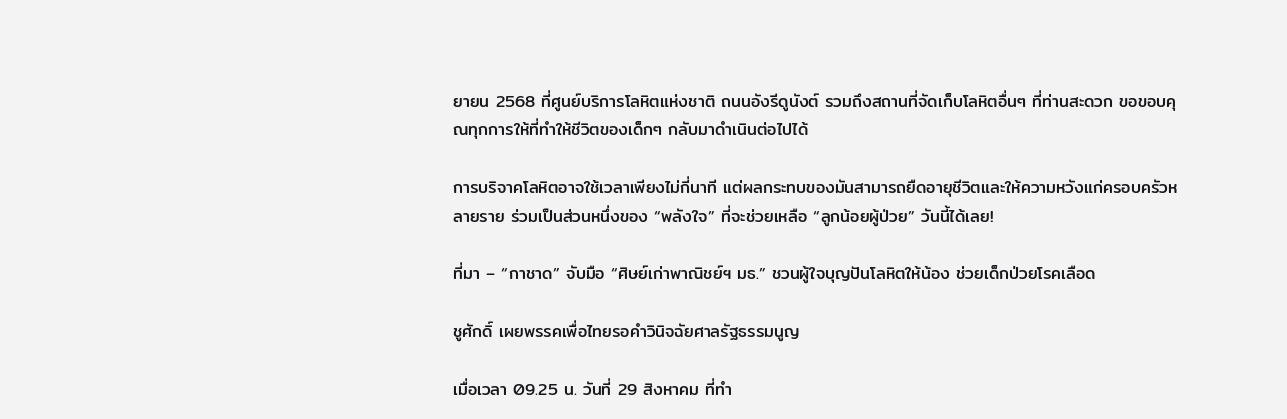ยายน 2568 ที่ศูนย์บริการโลหิตแห่งชาติ ถนนอังรีดูนังต์ รวมถึงสถานที่จัดเก็บโลหิตอื่นๆ ที่ท่านสะดวก ขอขอบคุณทุกการให้ที่ทำให้ชีวิตของเด็กๆ กลับมาดำเนินต่อไปได้

การบริจาคโลหิตอาจใช้เวลาเพียงไม่กี่นาที แต่ผลกระทบของมันสามารถยืดอายุชีวิตและให้ความหวังแก่ครอบครัวหลายราย ร่วมเป็นส่วนหนึ่งของ “พลังใจ” ที่จะช่วยเหลือ “ลูกน้อยผู้ป่วย” วันนี้ได้เลย!

ที่มา – “กาชาด” จับมือ “ศิษย์เก่าพาณิชย์ฯ มธ.” ชวนผู้ใจบุญปันโลหิตให้น้อง ช่วยเด็กป่วยโรคเลือด

ชูศักดิ์ เผยพรรคเพื่อไทยรอคำวินิจฉัยศาลรัฐธรรมนูญ

เมื่อเวลา 09.25 น. วันที่ 29 สิงหาคม ที่ทำ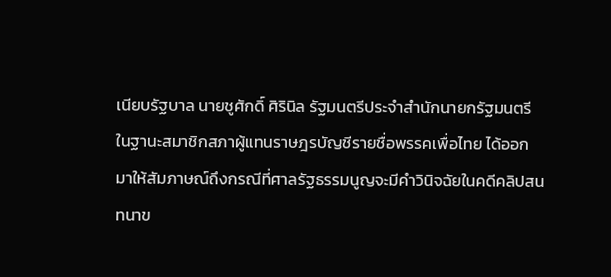เนียบรัฐบาล นายชูศักดิ์ ศิรินิล รัฐมนตรีประจำสำนักนายกรัฐมนตรี ในฐานะสมาชิกสภาผู้แทนราษฎรบัญชีรายชื่อพรรคเพื่อไทย ได้ออกมาให้สัมภาษณ์ถึงกรณีที่ศาลรัฐธรรมนูญจะมีคำวินิจฉัยในคดีคลิปสนทนาข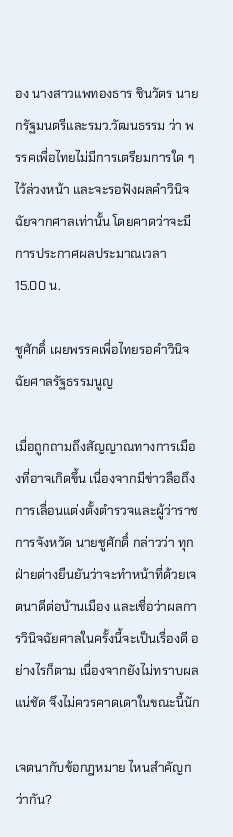อง นางสาวแพทองธาร ชินวัตร นายกรัฐมนตรีและรมว.วัฒนธรรม ว่า พรรคเพื่อไทยไม่มีการเตรียมการใด ๆ ไว้ล่วงหน้า และจะรอฟังผลคำวินิจฉัยจากศาลเท่านั้น โดยคาดว่าจะมีการประกาศผลประมาณเวลา 15.00 น.

ชูศักดิ์ เผยพรรคเพื่อไทยรอคำวินิจฉัยศาลรัฐธรรมนูญ

เมื่อถูกถามถึงสัญญาณทางการเมืองที่อาจเกิดขึ้น เนื่องจากมีข่าวลือถึงการเลื่อนแต่งตั้งตำรวจและผู้ว่าราชการจังหวัด นายชูศักดิ์ กล่าวว่า ทุกฝ่ายต่างยืนยันว่าจะทำหน้าที่ด้วยเจตนาดีต่อบ้านเมือง และเชื่อว่าผลการวินิจฉัยศาลในครั้งนี้จะเป็นเรื่องดี อย่างไรก็ตาม เนื่องจากยังไม่ทราบผลแน่ชัด จึงไม่ควรคาดเดาในขณะนี้นัก

เจตนากับข้อกฎหมาย ไหนสำคัญกว่ากัน?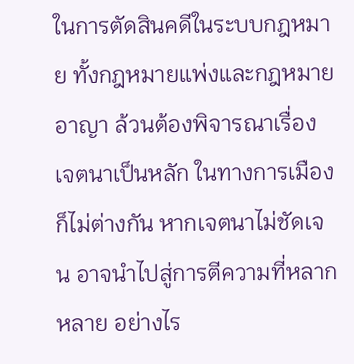ในการตัดสินคดีในระบบกฎหมาย ทั้งกฎหมายแพ่งและกฎหมายอาญา ล้วนต้องพิจารณาเรื่องเจตนาเป็นหลัก ในทางการเมืองก็ไม่ต่างกัน หากเจตนาไม่ชัดเจน อาจนำไปสู่การตีความที่หลากหลาย อย่างไร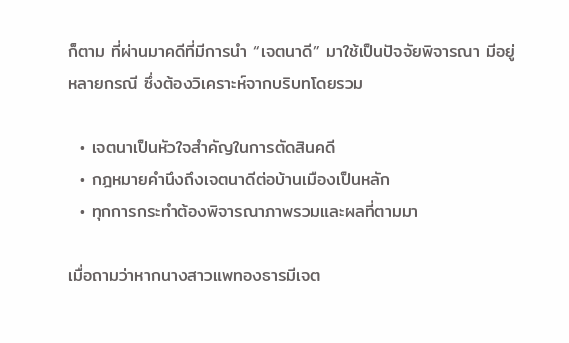ก็ตาม ที่ผ่านมาคดีที่มีการนำ “เจตนาดี” มาใช้เป็นปัจจัยพิจารณา มีอยู่หลายกรณี ซึ่งต้องวิเคราะห์จากบริบทโดยรวม

  • เจตนาเป็นหัวใจสำคัญในการตัดสินคดี
  • กฎหมายคำนึงถึงเจตนาดีต่อบ้านเมืองเป็นหลัก
  • ทุกการกระทำต้องพิจารณาภาพรวมและผลที่ตามมา

เมื่อถามว่าหากนางสาวแพทองธารมีเจต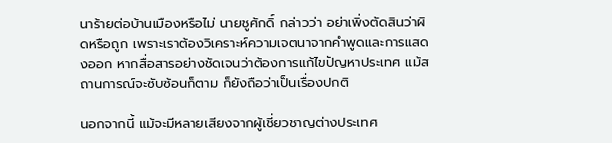นาร้ายต่อบ้านเมืองหรือไม่ นายชูศักดิ์ กล่าวว่า อย่าเพิ่งตัดสินว่าผิดหรือถูก เพราะเราต้องวิเคราะห์ความเจตนาจากคำพูดและการแสดงออก หากสื่อสารอย่างชัดเจนว่าต้องการแก้ไขปัญหาประเทศ แม้สถานการณ์จะซับซ้อนก็ตาม ก็ยังถือว่าเป็นเรื่องปกติ

นอกจากนี้ แม้จะมีหลายเสียงจากผู้เชี่ยวชาญต่างประเทศ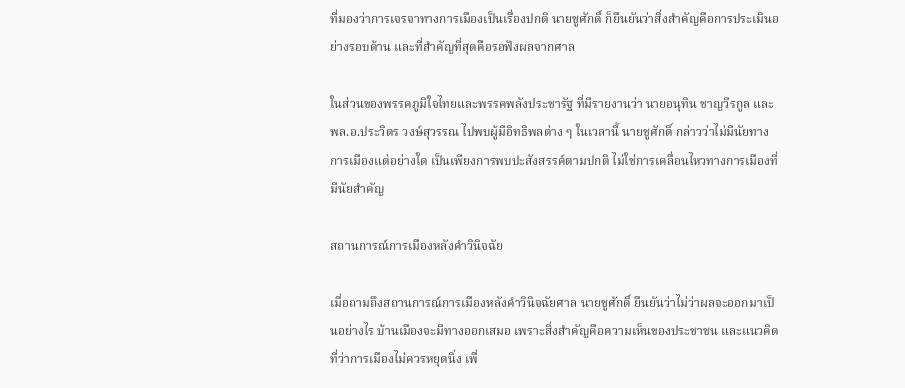ที่มองว่าการเจรจาทางการเมืองเป็นเรื่องปกติ นายชูศักดิ์ ก็ยืนยันว่าสิ่งสำคัญคือการประเมินอย่างรอบด้าน และที่สำคัญที่สุดคือรอฟังผลจากศาล

ในส่วนของพรรคภูมิใจไทยและพรรคพลังประชารัฐ ที่มีรายงานว่า นายอนุทิน ชาญวีรกูล และ พล.อ.ประวิตร วงษ์สุวรรณ ไปพบผู้มีอิทธิพลต่าง ๆ ในเวลานี้ นายชูศักดิ์ กล่าวว่าไม่มีนัยทางการเมืองแต่อย่างใด เป็นเพียงการพบปะสังสรรค์ตามปกติ ไม่ใช่การเคลื่อนไหวทางการเมืองที่มีนัยสำคัญ

สถานการณ์การเมืองหลังคำวินิจฉัย

เมื่อถามถึงสถานการณ์การเมืองหลังคำวินิจฉัยศาล นายชูศักดิ์ ยืนยันว่าไม่ว่าผลจะออกมาเป็นอย่างไร บ้านเมืองจะมีทางออกเสมอ เพราะสิ่งสำคัญคือความเห็นของประชาชน และแนวคิดที่ว่าการเมืองไม่ควรหยุดนิ่ง เพื่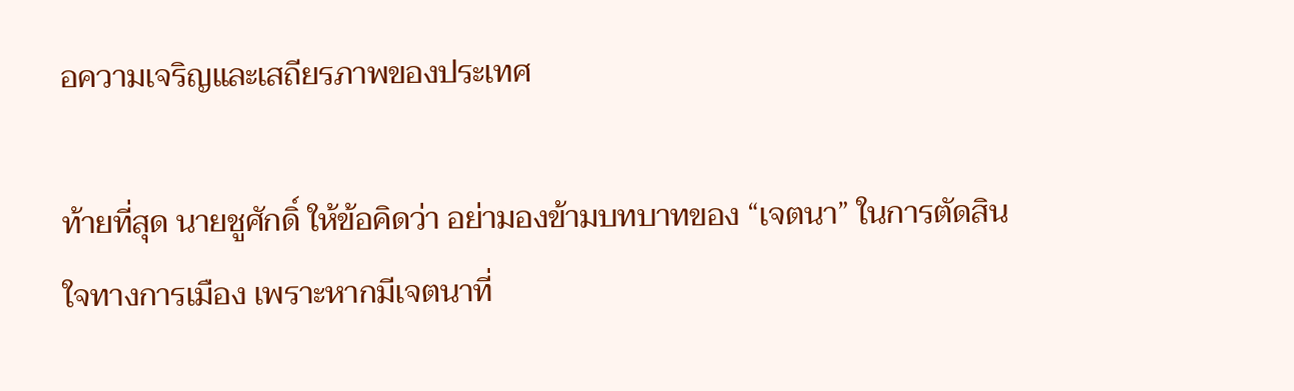อความเจริญและเสถียรภาพของประเทศ

ท้ายที่สุด นายชูศักดิ์ ให้ข้อคิดว่า อย่ามองข้ามบทบาทของ “เจตนา” ในการตัดสินใจทางการเมือง เพราะหากมีเจตนาที่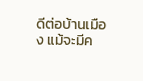ดีต่อบ้านเมือง แม้จะมีค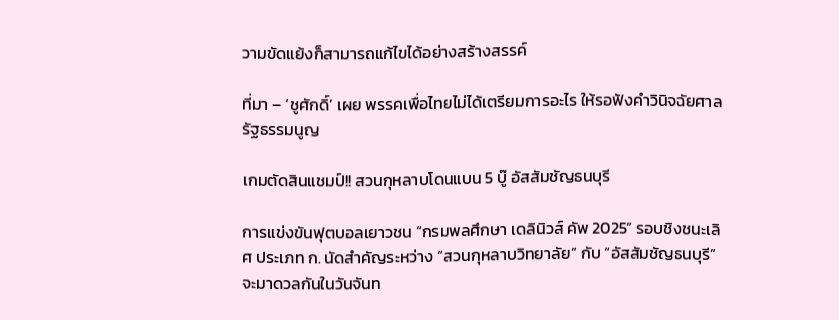วามขัดแย้งก็สามารถแก้ไขได้อย่างสร้างสรรค์

ที่มา – ‘ชูศักดิ์’ เผย พรรคเพื่อไทยไม่ได้เตรียมการอะไร ให้รอฟังคำวินิจฉัยศาลรัฐธรรมนูญ

เกมตัดสินแชมป์!! สวนกุหลาบโดนแบน 5 บู๊ อัสสัมชัญธนบุรี

การแข่งขันฟุตบอลเยาวชน “กรมพลศึกษา เดลินิวส์ คัพ 2025” รอบชิงชนะเลิศ ประเภท ก. นัดสำคัญระหว่าง “สวนกุหลาบวิทยาลัย” กับ “อัสสัมชัญธนบุรี” จะมาดวลกันในวันจันท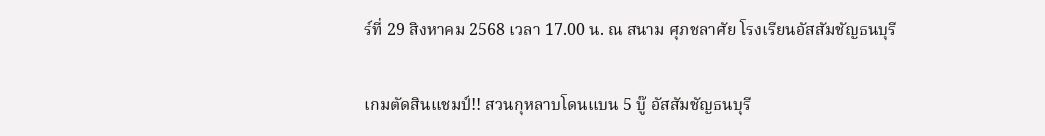ร์ที่ 29 สิงหาคม 2568 เวลา 17.00 น. ณ สนาม ศุภชลาศัย โรงเรียนอัสสัมชัญธนบุรี

เกมตัดสินแชมป์!! สวนกุหลาบโดนแบน 5 บู๊ อัสสัมชัญธนบุรี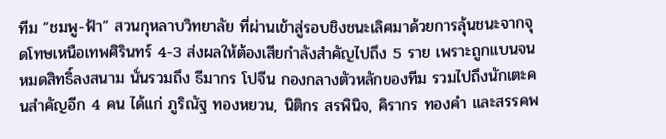ทีม “ชมพู-ฟ้า” สวนกุหลาบวิทยาลัย ที่ผ่านเข้าสู่รอบชิงชนะเลิศมาด้วยการลุ้นชนะจากจุดโทษเหนือเทพศิรินทร์ 4-3 ส่งผลให้ต้องเสียกำลังสำคัญไปถึง 5 ราย เพราะถูกแบนจนหมดสิทธิ์ลงสนาม นั่นรวมถึง ธีมากร โปจีน กองกลางตัวหลักของทีม รวมไปถึงนักเตะคนสำคัญอีก 4 คน ได้แก่ ภูริณัฐ ทองหยวน, นิติกร สรพินิจ, คิรากร ทองคำ และสรรคพ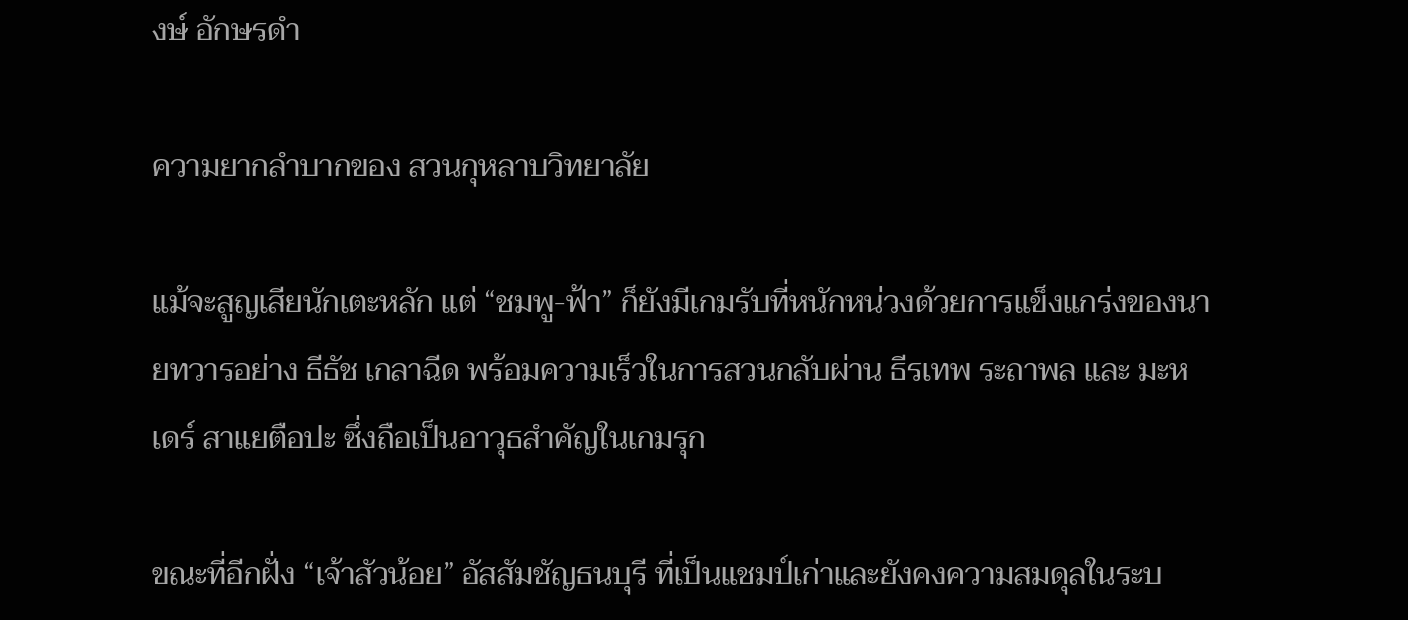งษ์ อักษรดำ

ความยากลำบากของ สวนกุหลาบวิทยาลัย

แม้จะสูญเสียนักเตะหลัก แต่ “ชมพู-ฟ้า” ก็ยังมีเกมรับที่หนักหน่วงด้วยการแข็งแกร่งของนายทวารอย่าง ธีธัช เกลาฉีด พร้อมความเร็วในการสวนกลับผ่าน ธีรเทพ ระถาพล และ มะหเดร์ สาแยตือปะ ซึ่งถือเป็นอาวุธสำคัญในเกมรุก

ขณะที่อีกฝั่ง “เจ้าสัวน้อย” อัสสัมชัญธนบุรี ที่เป็นแชมป์เก่าและยังคงความสมดุลในระบ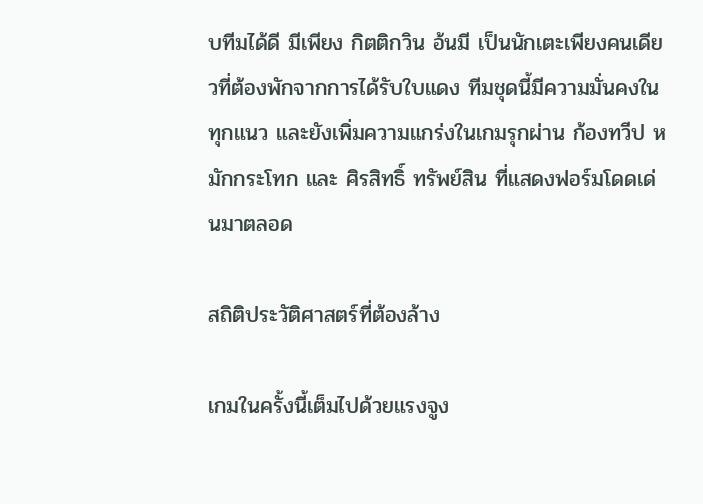บทีมได้ดี มีเพียง กิตติกวิน อ้นมี เป็นนักเตะเพียงคนเดียวที่ต้องพักจากการได้รับใบแดง ทีมชุดนี้มีความมั่นคงในทุกแนว และยังเพิ่มความแกร่งในเกมรุกผ่าน ก้องทวีป หมักกระโทก และ ศิรสิทธิ์ ทรัพย์สิน ที่แสดงฟอร์มโดดเด่นมาตลอด

สถิติประวัติศาสตร์ที่ต้องล้าง

เกมในครั้งนี้เต็มไปด้วยแรงจูง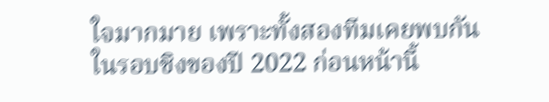ใจมากมาย เพราะทั้งสองทีมเคยพบกันในรอบชิงของปี 2022 ก่อนหน้านี้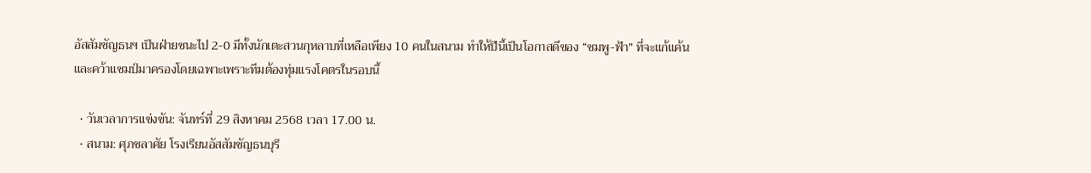อัสสัมชัญธนฯ เป็นฝ่ายชนะไป 2-0 มีทั้งนักเตะสวนกุหลาบที่เหลือเพียง 10 คนในสนาม ทำให้ปีนี้เป็นโอกาสดีของ “ชมพู-ฟ้า” ที่จะแก้แค้นและคว้าแชมป์มาครองโดยเฉพาะเพราะทีมต้องทุ่มแรงโคตรในรอบนี้

  • วันเวลาการแข่งขัน: จันทร์ที่ 29 สิงหาคม 2568 เวลา 17.00 น.
  • สนาม: ศุภชลาศัย โรงเรียนอัสสัมชัญธนบุรี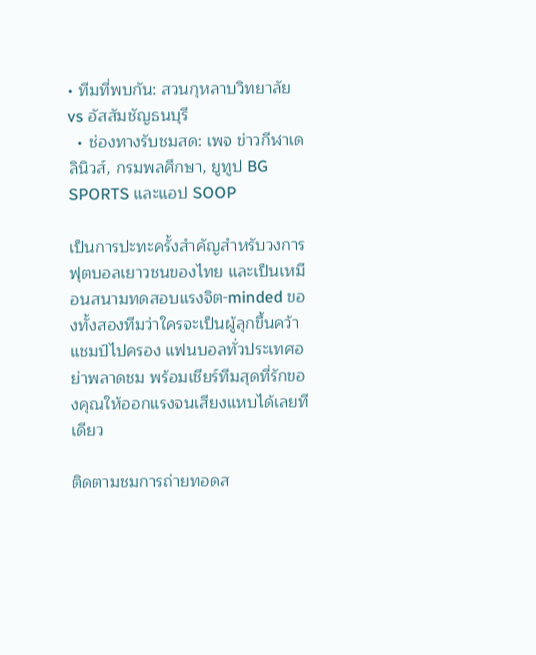• ทีมที่พบกัน: สวนกุหลาบวิทยาลัย vs อัสสัมชัญธนบุรี
  • ช่องทางรับชมสด: เพจ ข่าวกีฬาเดลินิวส์, กรมพลศึกษา, ยูทูป BG SPORTS และแอป SOOP

เป็นการปะทะครั้งสำคัญสำหรับวงการฟุตบอลเยาวชนของไทย และเป็นเหมือนสนามทดสอบแรงจิต-minded ของทั้งสองทีมว่าใครจะเป็นผู้ลุกขึ้นคว้าแชมป์ไปครอง แฟนบอลทั่วประเทศอย่าพลาดชม พร้อมเชียร์ทีมสุดที่รักของคุณให้ออกแรงจนเสียงแหบได้เลยทีเดียว

ติดตามชมการถ่ายทอดส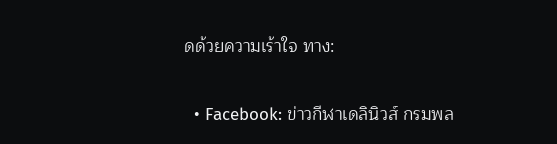ดด้วยความเร้าใจ ทาง:

  • Facebook: ข่าวกีฬาเดลินิวส์ กรมพล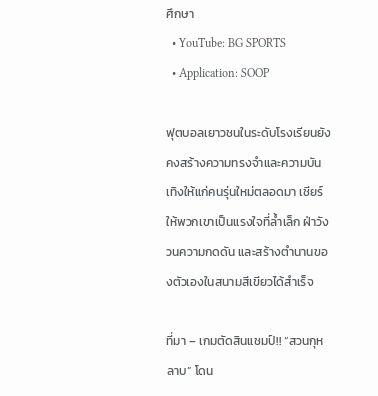ศึกษา
  • YouTube: BG SPORTS
  • Application: SOOP

ฟุตบอลเยาวชนในระดับโรงเรียนยังคงสร้างความทรงจำและความบันเทิงให้แก่คนรุ่นใหม่ตลอดมา เชียร์ให้พวกเขาเป็นแรงใจที่ล้ำเล็ก ฝ่าวังวนความกดดัน และสร้างตำนานของตัวเองในสนามสีเขียวได้สำเร็จ

ที่มา – เกมตัดสินแชมป์!! “สวนกุหลาบ” โดน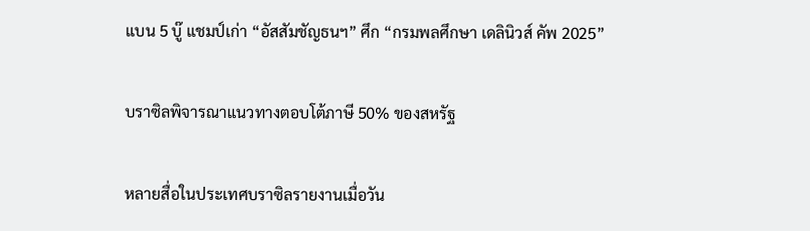แบน 5 บู๊ แชมป์เก่า “อัสสัมชัญธนฯ” ศึก “กรมพลศึกษา เดลินิวส์ คัพ 2025”

บราซิลพิจารณาแนวทางตอบโต้ภาษี 50% ของสหรัฐ

หลายสื่อในประเทศบราซิลรายงานเมื่อวัน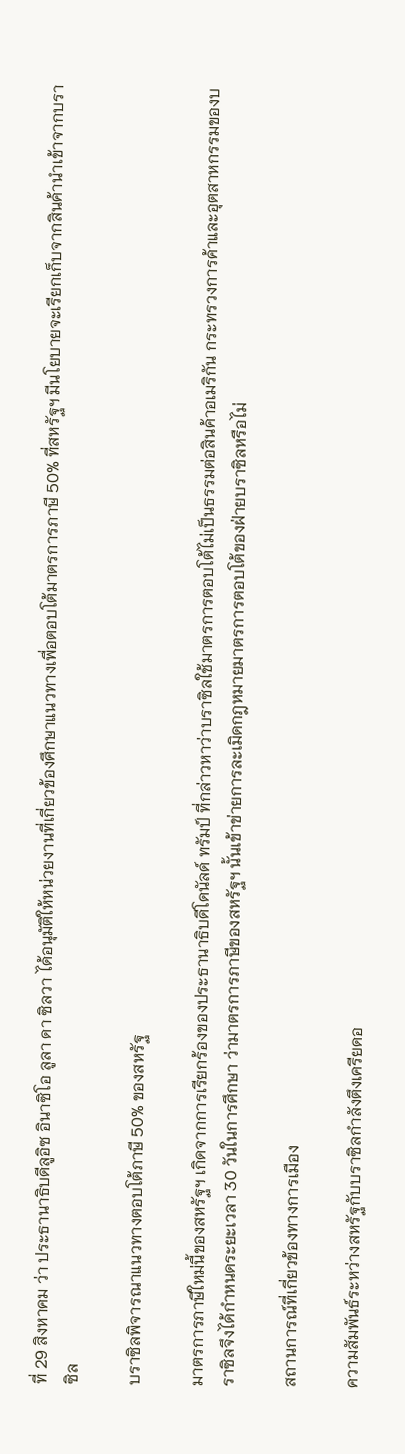ที่ 29 สิงหาคม ว่า ประธานาธิบดีลูอิซ อินาซิโอ ลูลา ดา ซิลวา ได้อนุมัติให้หน่วยงานที่เกี่ยวข้องศึกษาแนวทางเพื่อตอบโต้มาตรการภาษี 50% ที่สหรัฐฯ มีนโยบายจะเรียกเก็บจากสินค้านำเข้าจากบราซิล

บราซิลพิจารณาแนวทางตอบโต้ภาษี 50% ของสหรัฐ

มาตรการภาษีใหม่นี้ของสหรัฐฯ เกิดจากการเรียกร้องของประธานาธิบดีโดนัลด์ ทรัมป์ ที่กล่าวหาว่าบราซิลใช้มาตรการตอบโต้ไม่เป็นธรรมต่อสินค้าอเมริกัน กระทรวงการค้าและอุตสาหกรรมของบราซิลจึงได้กำหนดระยะเวลา 30 วันในการศึกษา ว่ามาตรการภาษีของสหรัฐฯ นั้นเข้าข่ายการละเมิดกฎหมายมาตรการตอบโต้ของฝ่ายบราซิลหรือไม่

สถานการณ์ที่เกี่ยวข้องทางการเมือง

ความสัมพันธ์ระหว่างสหรัฐกับบราซิลกำลังตึงเครียดอ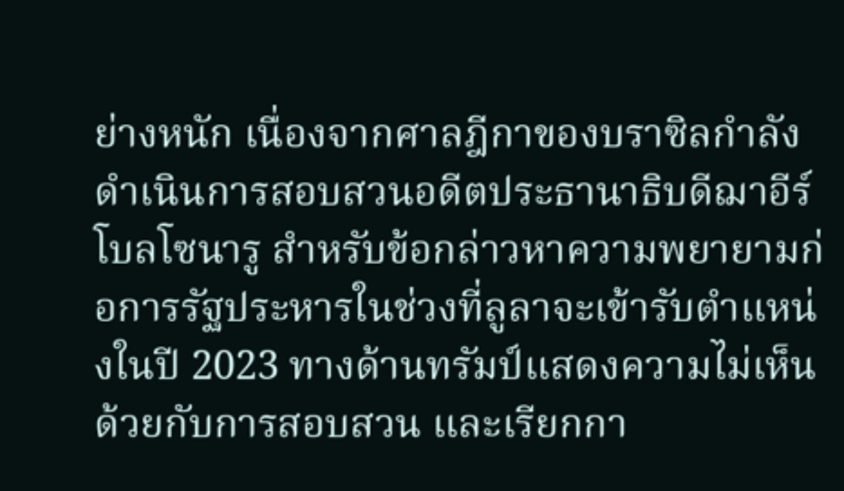ย่างหนัก เนื่องจากศาลฎีกาของบราซิลกำลังดำเนินการสอบสวนอดีตประธานาธิบดีฌาอีร์ โบลโซนารู สำหรับข้อกล่าวหาความพยายามก่อการรัฐประหารในช่วงที่ลูลาจะเข้ารับตำแหน่งในปี 2023 ทางด้านทรัมป์แสดงความไม่เห็นด้วยกับการสอบสวน และเรียกกา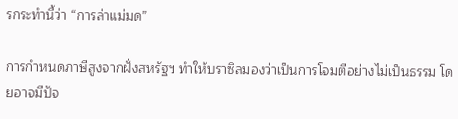รกระทำนี้ว่า “การล่าแม่มด”

การกำหนดภาษีสูงจากฝั่งสหรัฐฯ ทำให้บราซิลมองว่าเป็นการโจมตีอย่างไม่เป็นธรรม โดยอาจมีปัจ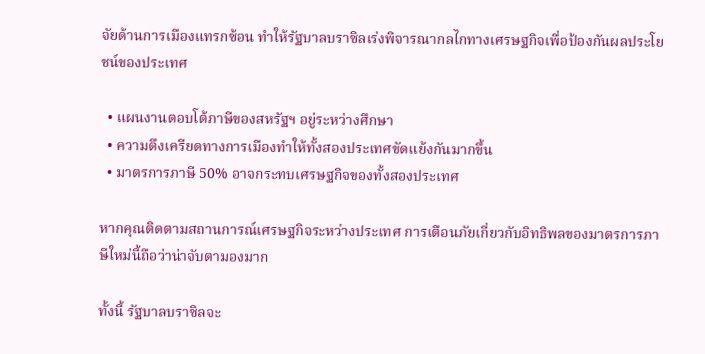จัยด้านการเมืองแทรกซ้อน ทำให้รัฐบาลบราซิลเร่งพิจารณากลไกทางเศรษฐกิจเพื่อป้องกันผลประโยชน์ของประเทศ

  • แผนงานตอบโต้ภาษีของสหรัฐฯ อยู่ระหว่างศึกษา
  • ความตึงเครียดทางการเมืองทำให้ทั้งสองประเทศขัดแย้งกันมากขึ้น
  • มาตรการภาษี 50% อาจกระทบเศรษฐกิจของทั้งสองประเทศ

หากคุณติดตามสถานการณ์เศรษฐกิจระหว่างประเทศ การเตือนภัยเกี่ยวกับอิทธิพลของมาตรการภาษีใหม่นี้ถือว่าน่าจับตามองมาก

ทั้งนี้ รัฐบาลบราซิลจะ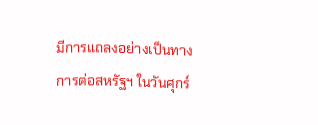มีการแถลงอย่างเป็นทางการต่อสหรัฐฯ ในวันศุกร์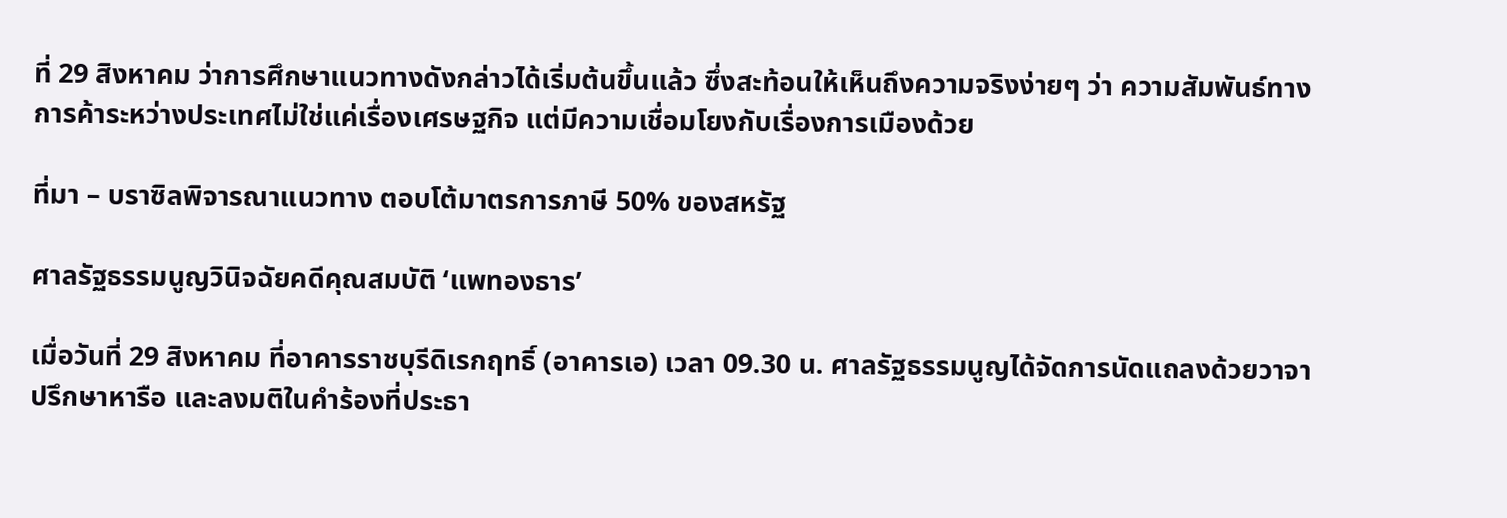ที่ 29 สิงหาคม ว่าการศึกษาแนวทางดังกล่าวได้เริ่มต้นขึ้นแล้ว ซึ่งสะท้อนให้เห็นถึงความจริงง่ายๆ ว่า ความสัมพันธ์ทางการค้าระหว่างประเทศไม่ใช่แค่เรื่องเศรษฐกิจ แต่มีความเชื่อมโยงกับเรื่องการเมืองด้วย

ที่มา – บราซิลพิจารณาแนวทาง ตอบโต้มาตรการภาษี 50% ของสหรัฐ

ศาลรัฐธรรมนูญวินิจฉัยคดีคุณสมบัติ ‘แพทองธาร’

เมื่อวันที่ 29 สิงหาคม ที่อาคารราชบุรีดิเรกฤทธิ์ (อาคารเอ) เวลา 09.30 น. ศาลรัฐธรรมนูญได้จัดการนัดแถลงด้วยวาจา ปรึกษาหารือ และลงมติในคำร้องที่ประธา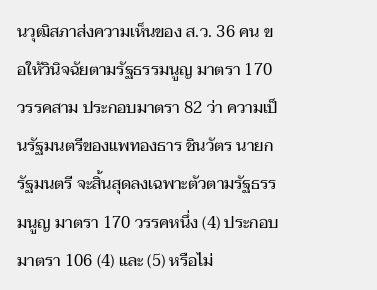นวุฒิสภาส่งความเห็นของ ส.ว. 36 คน ขอให้วินิจฉัยตามรัฐธรรมนูญ มาตรา 170 วรรคสาม ประกอบมาตรา 82 ว่า ความเป็นรัฐมนตรีของแพทองธาร ชินวัตร นายกรัฐมนตรี จะสิ้นสุดลงเฉพาะตัวตามรัฐธรรมนูญ มาตรา 170 วรรคหนึ่ง (4) ประกอบมาตรา 106 (4) และ (5) หรือไม่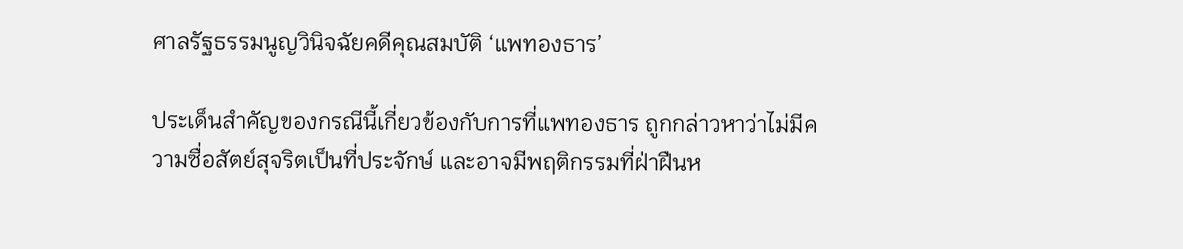ศาลรัฐธรรมนูญวินิจฉัยคดีคุณสมบัติ ‘แพทองธาร’

ประเด็นสำคัญของกรณีนี้เกี่ยวข้องกับการที่แพทองธาร ถูกกล่าวหาว่าไม่มีความซื่อสัตย์สุจริตเป็นที่ประจักษ์ และอาจมีพฤติกรรมที่ฝ่าฝืนห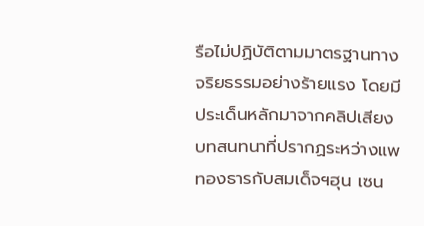รือไม่ปฏิบัติตามมาตรฐานทางจริยธรรมอย่างร้ายแรง โดยมีประเด็นหลักมาจากคลิปเสียงบทสนทนาที่ปรากฏระหว่างแพทองธารกับสมเด็จฯฮุน เซน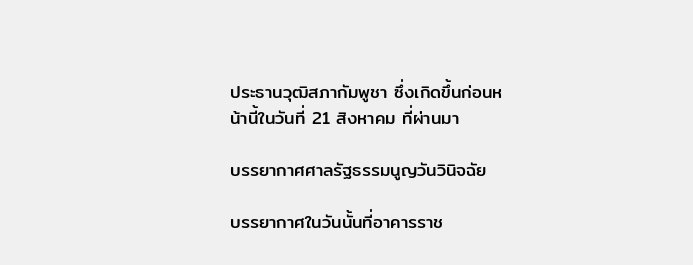ประธานวุฒิสภากัมพูชา ซึ่งเกิดขึ้นก่อนหน้านี้ในวันที่ 21 สิงหาคม ที่ผ่านมา

บรรยากาศศาลรัฐธรรมนูญวันวินิจฉัย

บรรยากาศในวันนั้นที่อาคารราช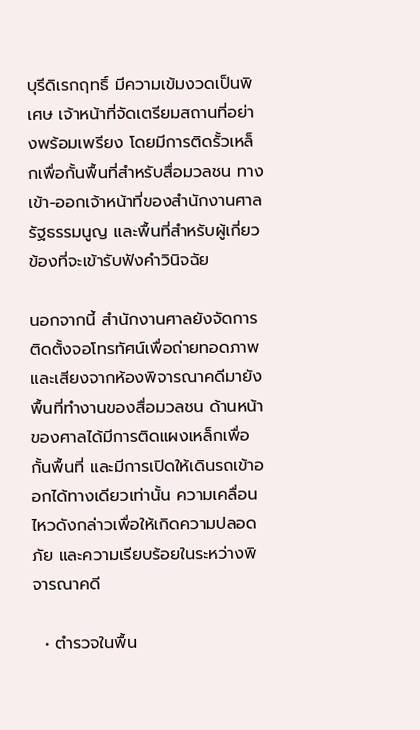บุรีดิเรกฤทธิ์ มีความเข้มงวดเป็นพิเศษ เจ้าหน้าที่จัดเตรียมสถานที่อย่างพร้อมเพรียง โดยมีการติดรั้วเหล็กเพื่อกั้นพื้นที่สำหรับสื่อมวลชน ทางเข้า-ออกเจ้าหน้าที่ของสำนักงานศาลรัฐธรรมนูญ และพื้นที่สำหรับผู้เกี่ยวข้องที่จะเข้ารับฟังคำวินิจฉัย

นอกจากนี้ สำนักงานศาลยังจัดการติดตั้งจอโทรทัศน์เพื่อถ่ายทอดภาพและเสียงจากห้องพิจารณาคดีมายังพื้นที่ทำงานของสื่อมวลชน ด้านหน้าของศาลได้มีการติดแผงเหล็กเพื่อกั้นพื้นที่ และมีการเปิดให้เดินรถเข้าออกได้ทางเดียวเท่านั้น ความเคลื่อนไหวดังกล่าวเพื่อให้เกิดความปลอดภัย และความเรียบร้อยในระหว่างพิจารณาคดี

  • ตำรวจในพื้น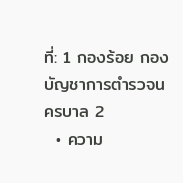ที่: 1 กองร้อย กองบัญชาการตำรวจนครบาล 2
  • ความ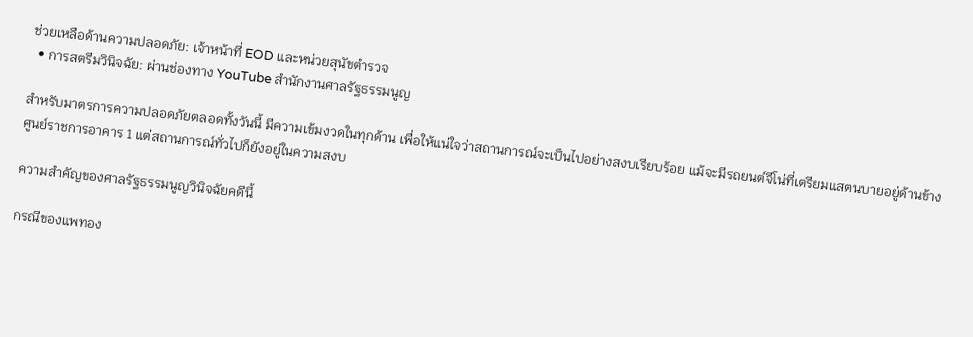ช่วยเหลือด้านความปลอดภัย: เจ้าหน้าที่ EOD และหน่วยสุนัขตำรวจ
  • การสตรีมวินิจฉัย: ผ่านช่องทาง YouTube สำนักงานศาลรัฐธรรมนูญ

สำหรับมาตรการความปลอดภัยตลอดทั้งวันนี้ มีความเข้มงวดในทุกด้าน เพื่อให้แน่ใจว่าสถานการณ์จะเป็นไปอย่างสงบเรียบร้อย แม้จะมีรถยนต์จีโน่ที่เตรียมแสตนบายอยู่ด้านข้างศูนย์ราชการอาคาร 1 แต่สถานการณ์ทั่วไปก็ยังอยู่ในความสงบ

ความสำคัญของศาลรัฐธรรมนูญวินิจฉัยคดีนี้

กรณีของแพทอง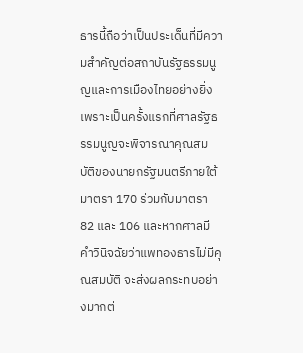ธารนี้ถือว่าเป็นประเด็นที่มีความสำคัญต่อสถาบันรัฐธรรมนูญและการเมืองไทยอย่างยิ่ง เพราะเป็นครั้งแรกที่ศาลรัฐธรรมนูญจะพิจารณาคุณสมบัติของนายกรัฐมนตรีภายใต้มาตรา 170 ร่วมกับมาตรา 82 และ 106 และหากศาลมีคำวินิจฉัยว่าแพทองธารไม่มีคุณสมบัติ จะส่งผลกระทบอย่างมากต่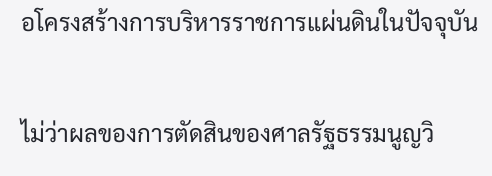อโครงสร้างการบริหารราชการแผ่นดินในปัจจุบัน

ไม่ว่าผลของการตัดสินของศาลรัฐธรรมนูญวิ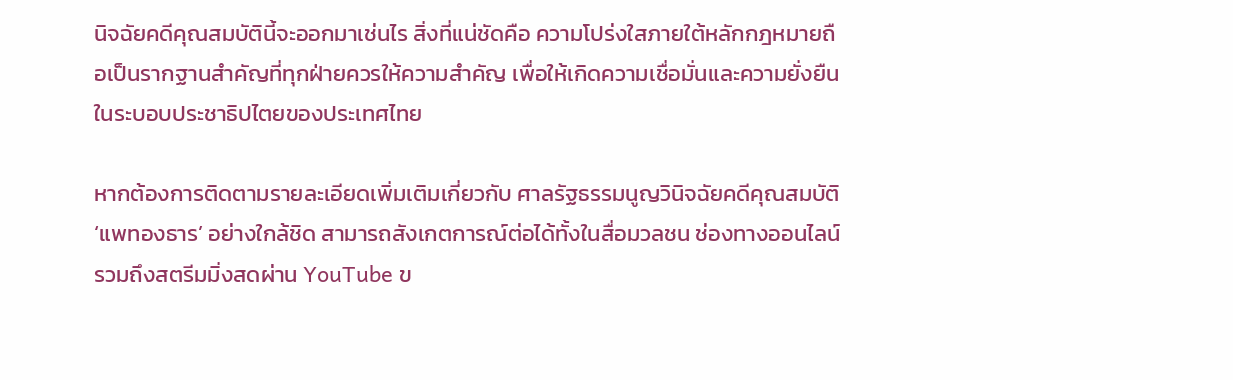นิจฉัยคดีคุณสมบัตินี้จะออกมาเช่นไร สิ่งที่แน่ชัดคือ ความโปร่งใสภายใต้หลักกฎหมายถือเป็นรากฐานสำคัญที่ทุกฝ่ายควรให้ความสำคัญ เพื่อให้เกิดความเชื่อมั่นและความยั่งยืนในระบอบประชาธิปไตยของประเทศไทย

หากต้องการติดตามรายละเอียดเพิ่มเติมเกี่ยวกับ ศาลรัฐธรรมนูญวินิจฉัยคดีคุณสมบัติ ‘แพทองธาร’ อย่างใกล้ชิด สามารถสังเกตการณ์ต่อได้ทั้งในสื่อมวลชน ช่องทางออนไลน์ รวมถึงสตรีมมิ่งสดผ่าน YouTube ข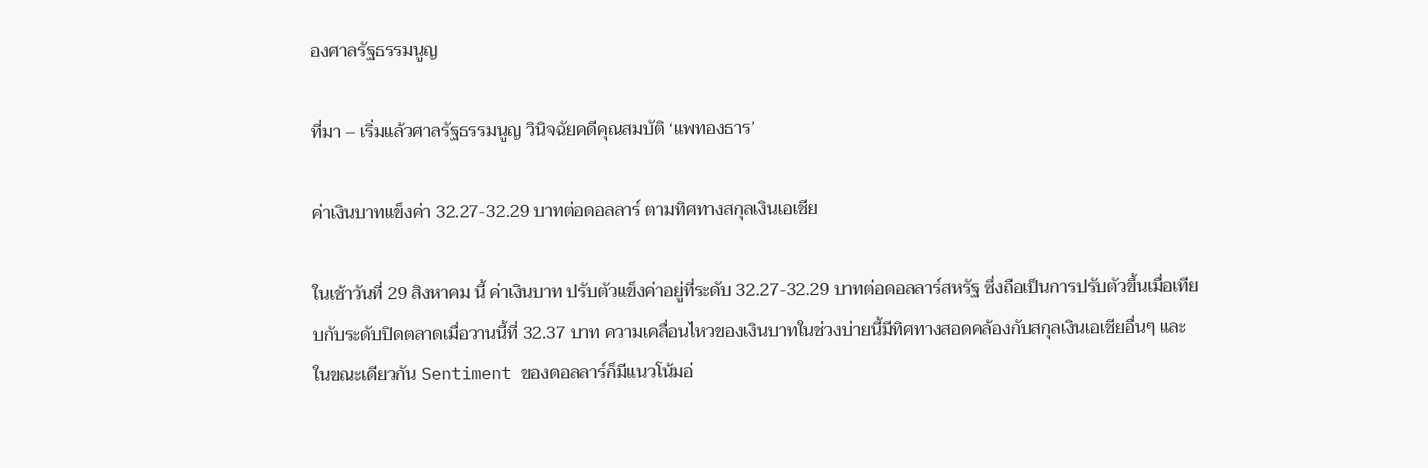องศาลรัฐธรรมนูญ

ที่มา – เริ่มแล้วศาลรัฐธรรมนูญ วินิจฉัยคดีคุณสมบัติ ‘แพทองธาร’

ค่าเงินบาทแข็งค่า 32.27-32.29 บาทต่อดอลลาร์ ตามทิศทางสกุลเงินเอเชีย

ในเช้าวันที่ 29 สิงหาคม นี้ ค่าเงินบาท ปรับตัวแข็งค่าอยู่ที่ระดับ 32.27-32.29 บาทต่อดอลลาร์สหรัฐ ซึ่งถือเป็นการปรับตัวขึ้นเมื่อเทียบกับระดับปิดตลาดเมื่อวานนี้ที่ 32.37 บาท ความเคลื่อนไหวของเงินบาทในช่วงบ่ายนี้มีทิศทางสอดคล้องกับสกุลเงินเอเชียอื่นๆ และในขณะเดียวกัน Sentiment ของดอลลาร์ก็มีแนวโน้มอ่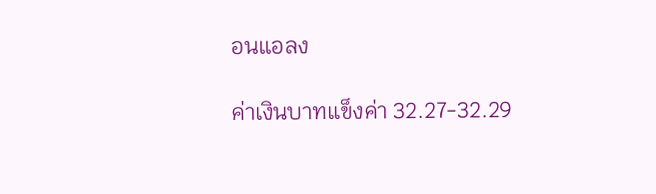อนแอลง

ค่าเงินบาทแข็งค่า 32.27-32.29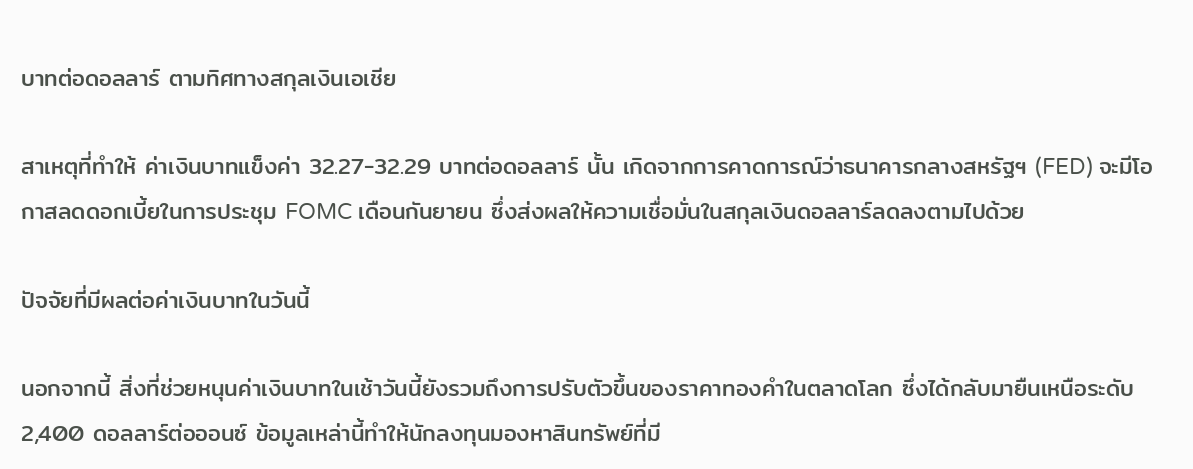บาทต่อดอลลาร์ ตามทิศทางสกุลเงินเอเชีย

สาเหตุที่ทำให้ ค่าเงินบาทแข็งค่า 32.27-32.29 บาทต่อดอลลาร์ นั้น เกิดจากการคาดการณ์ว่าธนาคารกลางสหรัฐฯ (FED) จะมีโอกาสลดดอกเบี้ยในการประชุม FOMC เดือนกันยายน ซึ่งส่งผลให้ความเชื่อมั่นในสกุลเงินดอลลาร์ลดลงตามไปด้วย

ปัจจัยที่มีผลต่อค่าเงินบาทในวันนี้

นอกจากนี้ สิ่งที่ช่วยหนุนค่าเงินบาทในเช้าวันนี้ยังรวมถึงการปรับตัวขึ้นของราคาทองคำในตลาดโลก ซึ่งได้กลับมายืนเหนือระดับ 2,400 ดอลลาร์ต่อออนซ์ ข้อมูลเหล่านี้ทำให้นักลงทุนมองหาสินทรัพย์ที่มี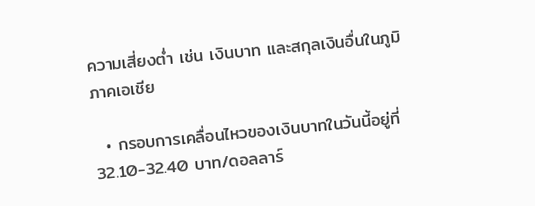ความเสี่ยงต่ำ เช่น เงินบาท และสกุลเงินอื่นในภูมิภาคเอเชีย

  • กรอบการเคลื่อนไหวของเงินบาทในวันนี้อยู่ที่ 32.10-32.40 บาท/ดอลลาร์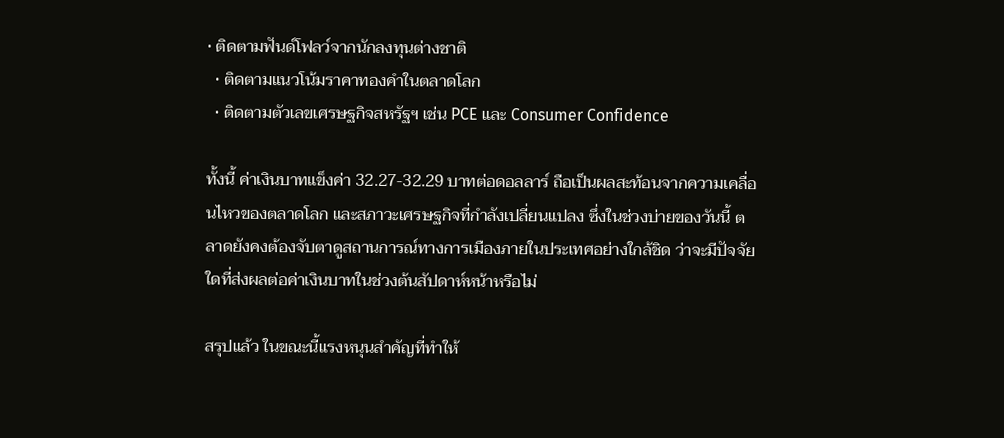• ติดตามฟันด์โฟลว์จากนักลงทุนต่างชาติ
  • ติดตามแนวโน้มราคาทองคำในตลาดโลก
  • ติดตามตัวเลขเศรษฐกิจสหรัฐฯ เช่น PCE และ Consumer Confidence

ทั้งนี้ ค่าเงินบาทแข็งค่า 32.27-32.29 บาทต่อดอลลาร์ ถือเป็นผลสะท้อนจากความเคลื่อนไหวของตลาดโลก และสภาวะเศรษฐกิจที่กำลังเปลี่ยนแปลง ซึ่งในช่วงบ่ายของวันนี้ ตลาดยังคงต้องจับตาดูสถานการณ์ทางการเมืองภายในประเทศอย่างใกล้ชิด ว่าจะมีปัจจัยใดที่ส่งผลต่อค่าเงินบาทในช่วงต้นสัปดาห์หน้าหรือไม่

สรุปแล้ว ในขณะนี้แรงหนุนสำคัญที่ทำให้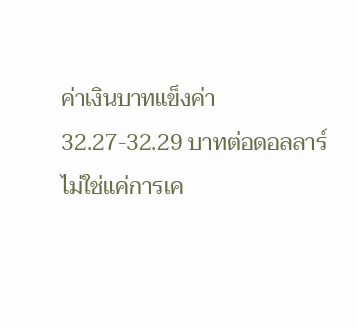ค่าเงินบาทแข็งค่า 32.27-32.29 บาทต่อดอลลาร์ ไม่ใช่แค่การเค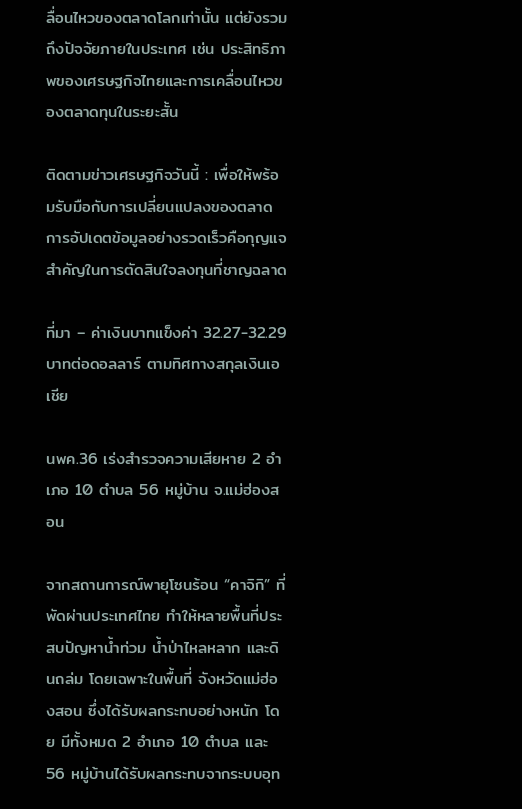ลื่อนไหวของตลาดโลกเท่านั้น แต่ยังรวมถึงปัจจัยภายในประเทศ เช่น ประสิทธิภาพของเศรษฐกิจไทยและการเคลื่อนไหวของตลาดทุนในระยะสั้น

ติดตามข่าวเศรษฐกิจวันนี้ : เพื่อให้พร้อมรับมือกับการเปลี่ยนแปลงของตลาด การอัปเดตข้อมูลอย่างรวดเร็วคือกุญแจสำคัญในการตัดสินใจลงทุนที่ชาญฉลาด

ที่มา – ค่าเงินบาทแข็งค่า 32.27-32.29 บาทต่อดอลลาร์ ตามทิศทางสกุลเงินเอเชีย

นพค.36 เร่งสำรวจความเสียหาย 2 อำเภอ 10 ตำบล 56 หมู่บ้าน จ.แม่ฮ่องสอน

จากสถานการณ์พายุโซนร้อน “คาจิกิ” ที่พัดผ่านประเทศไทย ทำให้หลายพื้นที่ประสบปัญหาน้ำท่วม น้ำป่าไหลหลาก และดินถล่ม โดยเฉพาะในพื้นที่ จังหวัดแม่ฮ่องสอน ซึ่งได้รับผลกระทบอย่างหนัก โดย มีทั้งหมด 2 อำเภอ 10 ตำบล และ 56 หมู่บ้านได้รับผลกระทบจากระบบอุท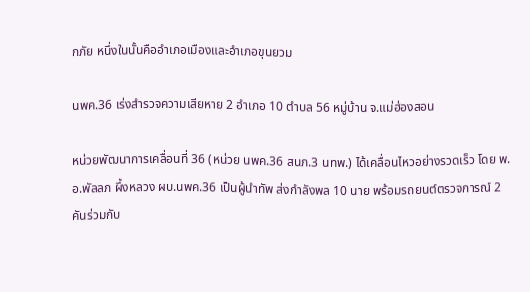กภัย หนึ่งในนั้นคืออำเภอเมืองและอำเภอขุนยวม

นพค.36 เร่งสำรวจความเสียหาย 2 อำเภอ 10 ตำบล 56 หมู่บ้าน จ.แม่ฮ่องสอน

หน่วยพัฒนาการเคลื่อนที่ 36 (หน่วย นพค.36 สนภ.3 นทพ.) ได้เคลื่อนไหวอย่างรวดเร็ว โดย พ.อ.พัลลภ ผึ้งหลวง ผบ.นพค.36 เป็นผู้นำทัพ ส่งกำลังพล 10 นาย พร้อมรถยนต์ตรวจการณ์ 2 คันร่วมกับ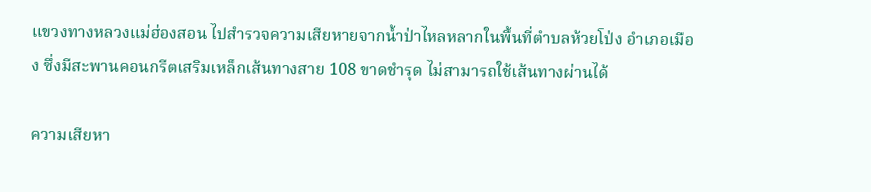แขวงทางหลวงแม่ฮ่องสอน ไปสำรวจความเสียหายจากน้ำป่าไหลหลากในพื้นที่ตำบลห้วยโป่ง อำเภอเมือง ซึ่งมีสะพานคอนกรีตเสริมเหล็กเส้นทางสาย 108 ขาดชำรุด ไม่สามารถใช้เส้นทางผ่านได้

ความเสียหา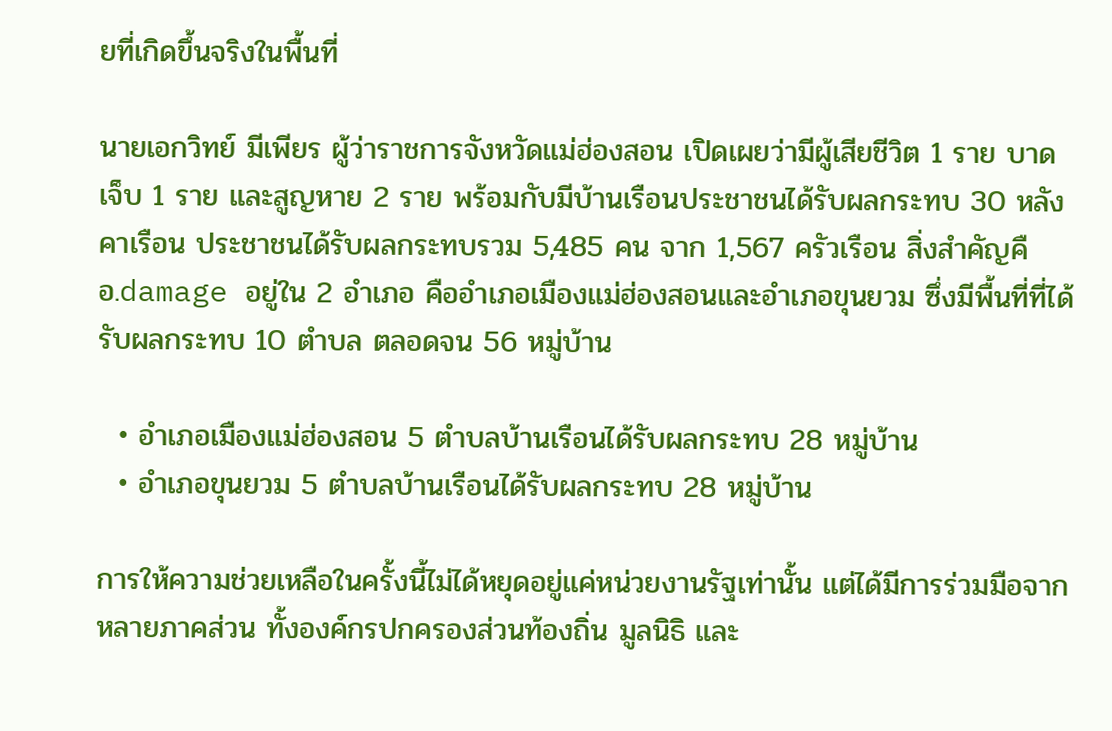ยที่เกิดขึ้นจริงในพื้นที่

นายเอกวิทย์ มีเพียร ผู้ว่าราชการจังหวัดแม่ฮ่องสอน เปิดเผยว่ามีผู้เสียชีวิต 1 ราย บาดเจ็บ 1 ราย และสูญหาย 2 ราย พร้อมกับมีบ้านเรือนประชาชนได้รับผลกระทบ 30 หลังคาเรือน ประชาชนได้รับผลกระทบรวม 5,485 คน จาก 1,567 ครัวเรือน สิ่งสำคัญคือ.damage อยู่ใน 2 อำเภอ คืออำเภอเมืองแม่ฮ่องสอนและอำเภอขุนยวม ซึ่งมีพื้นที่ที่ได้รับผลกระทบ 10 ตำบล ตลอดจน 56 หมู่บ้าน

  • อำเภอเมืองแม่ฮ่องสอน 5 ตำบลบ้านเรือนได้รับผลกระทบ 28 หมู่บ้าน
  • อำเภอขุนยวม 5 ตำบลบ้านเรือนได้รับผลกระทบ 28 หมู่บ้าน

การให้ความช่วยเหลือในครั้งนี้ไม่ได้หยุดอยู่แค่หน่วยงานรัฐเท่านั้น แต่ได้มีการร่วมมือจากหลายภาคส่วน ทั้งองค์กรปกครองส่วนท้องถิ่น มูลนิธิ และ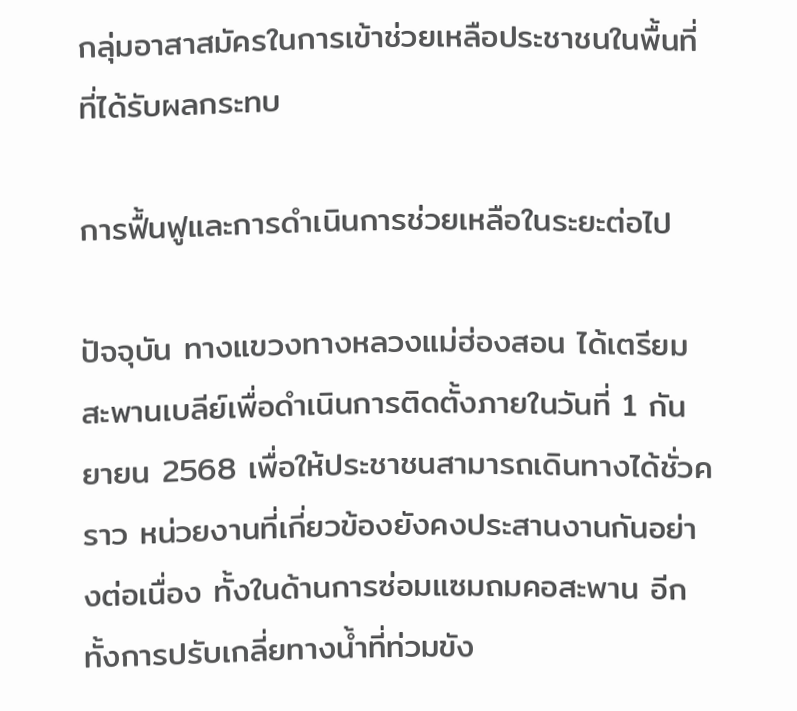กลุ่มอาสาสมัครในการเข้าช่วยเหลือประชาชนในพื้นที่ที่ได้รับผลกระทบ

การฟื้นฟูและการดำเนินการช่วยเหลือในระยะต่อไป

ปัจจุบัน ทางแขวงทางหลวงแม่ฮ่องสอน ได้เตรียมสะพานเบลีย์เพื่อดำเนินการติดตั้งภายในวันที่ 1 กันยายน 2568 เพื่อให้ประชาชนสามารถเดินทางได้ชั่วคราว หน่วยงานที่เกี่ยวข้องยังคงประสานงานกันอย่างต่อเนื่อง ทั้งในด้านการซ่อมแซมถมคอสะพาน อีกทั้งการปรับเกลี่ยทางน้ำที่ท่วมขัง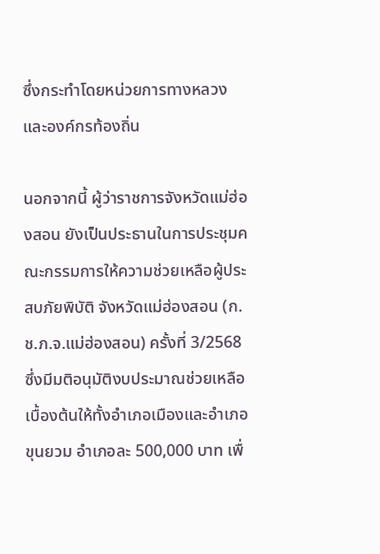ซึ่งกระทำโดยหน่วยการทางหลวงและองค์กรท้องถิ่น

นอกจากนี้ ผู้ว่าราชการจังหวัดแม่ฮ่องสอน ยังเป็นประธานในการประชุมคณะกรรมการให้ความช่วยเหลือผู้ประสบภัยพิบัติ จังหวัดแม่ฮ่องสอน (ก.ช.ภ.จ.แม่ฮ่องสอน) ครั้งที่ 3/2568 ซึ่งมีมติอนุมัติงบประมาณช่วยเหลือเบื้องต้นให้ทั้งอำเภอเมืองและอำเภอขุนยวม อำเภอละ 500,000 บาท เพื่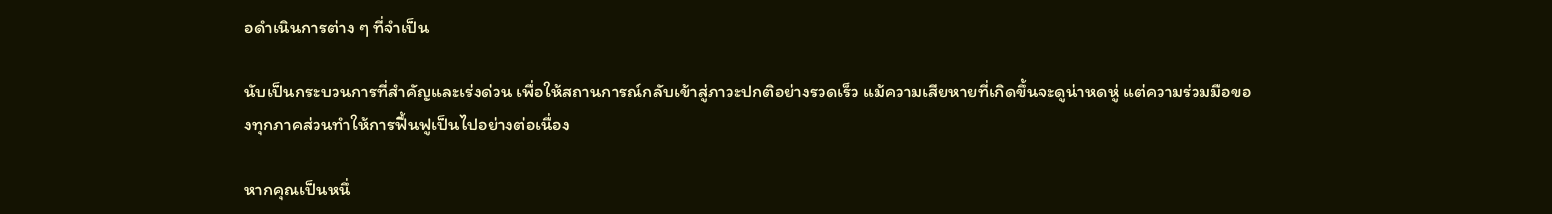อดำเนินการต่าง ๆ ที่จำเป็น

นับเป็นกระบวนการที่สำคัญและเร่งด่วน เพื่อให้สถานการณ์กลับเข้าสู่ภาวะปกติอย่างรวดเร็ว แม้ความเสียหายที่เกิดขึ้นจะดูน่าหดหู่ แต่ความร่วมมือของทุกภาคส่วนทำให้การฟื้นฟูเป็นไปอย่างต่อเนื่อง

หากคุณเป็นหนึ่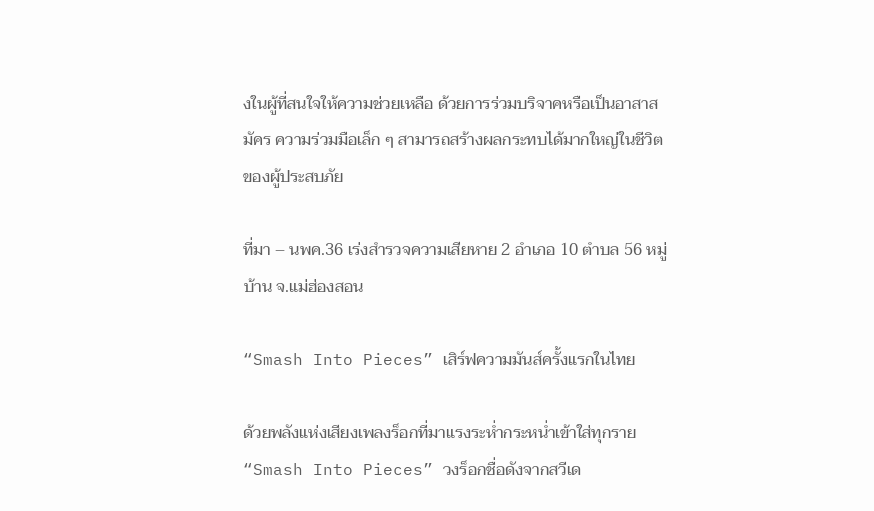งในผู้ที่สนใจให้ความช่วยเหลือ ด้วยการร่วมบริจาคหรือเป็นอาสาสมัคร ความร่วมมือเล็ก ๆ สามารถสร้างผลกระทบได้มากใหญ่ในชีวิตของผู้ประสบภัย

ที่มา – นพค.36 เร่งสำรวจความเสียหาย 2 อำเภอ 10 ตำบล 56 หมู่บ้าน จ.แม่ฮ่องสอน

“Smash Into Pieces” เสิร์ฟความมันส์ครั้งแรกในไทย

ด้วยพลังแห่งเสียงเพลงร็อกที่มาแรงระห่ำกระหน่ำเข้าใส่ทุกราย “Smash Into Pieces” วงร็อกชื่อดังจากสวีเด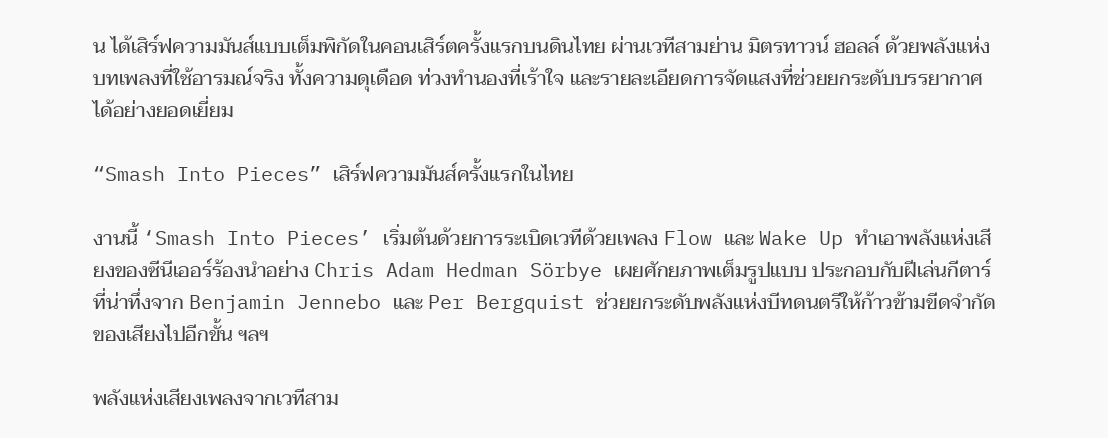น ได้เสิร์ฟความมันส์แบบเต็มพิกัดในคอนเสิร์ตครั้งแรกบนดินไทย ผ่านเวทีสามย่าน มิตรทาวน์ ฮอลล์ ด้วยพลังแห่งบทเพลงที่ใช้อารมณ์จริง ทั้งความดุเดือด ท่วงทำนองที่เร้าใจ และรายละเอียดการจัดแสงที่ช่วยยกระดับบรรยากาศได้อย่างยอดเยี่ยม

“Smash Into Pieces” เสิร์ฟความมันส์ครั้งแรกในไทย

งานนี้ ‘Smash Into Pieces’ เริ่มต้นด้วยการระเบิดเวทีด้วยเพลง Flow และ Wake Up ทำเอาพลังแห่งเสียงของซีนีเออร์ร้องนำอย่าง Chris Adam Hedman Sörbye เผยศักยภาพเต็มรูปแบบ ประกอบกับฝีเล่นกีตาร์ที่น่าทึ่งจาก Benjamin Jennebo และ Per Bergquist ช่วยยกระดับพลังแห่งบีทดนตรีให้ก้าวข้ามขีดจำกัดของเสียงไปอีกขั้น ฯลฯ

พลังแห่งเสียงเพลงจากเวทีสาม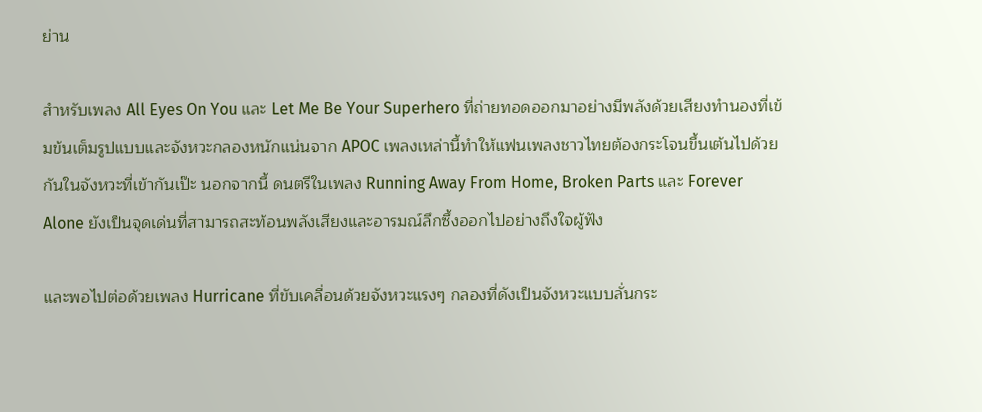ย่าน

สำหรับเพลง All Eyes On You และ Let Me Be Your Superhero ที่ถ่ายทอดออกมาอย่างมีพลังด้วยเสียงทำนองที่เข้มข้นเต็มรูปแบบและจังหวะกลองหนักแน่นจาก APOC เพลงเหล่านี้ทำให้แฟนเพลงชาวไทยต้องกระโจนขึ้นเต้นไปด้วยกันในจังหวะที่เข้ากันเป๊ะ นอกจากนี้ ดนตรีในเพลง Running Away From Home, Broken Parts และ Forever Alone ยังเป็นจุดเด่นที่สามารถสะท้อนพลังเสียงและอารมณ์ลึกซึ้งออกไปอย่างถึงใจผู้ฟัง

และพอไปต่อด้วยเพลง Hurricane ที่ขับเคลื่อนด้วยจังหวะแรงๆ กลองที่ดังเป็นจังหวะแบบลั่นกระ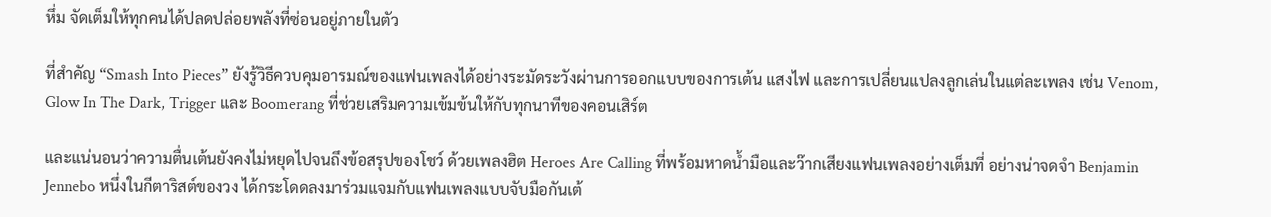หึ่ม จัดเต็มให้ทุกคนได้ปลดปล่อยพลังที่ซ่อนอยู่ภายในตัว

ที่สำคัญ “Smash Into Pieces” ยังรู้วิธีควบคุมอารมณ์ของแฟนเพลงได้อย่างระมัดระวังผ่านการออกแบบของการเต้น แสงไฟ และการเปลี่ยนแปลงลูกเล่นในแต่ละเพลง เช่น Venom, Glow In The Dark, Trigger และ Boomerang ที่ช่วยเสริมความเข้มข้นให้กับทุกนาทีของคอนเสิร์ต

และแน่นอนว่าความตื่นเต้นยังคงไม่หยุดไปจนถึงข้อสรุปของโชว์ ด้วยเพลงฮิต Heroes Are Calling ที่พร้อมหาดน้ำมือและว๊ากเสียงแฟนเพลงอย่างเต็มที่ อย่างน่าจดจำ Benjamin Jennebo หนึ่งในกีตาริสต์ของวง ได้กระโดดลงมาร่วมแจมกับแฟนเพลงแบบจับมือกันเต้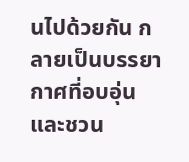นไปด้วยกัน กลายเป็นบรรยากาศที่อบอุ่นและชวน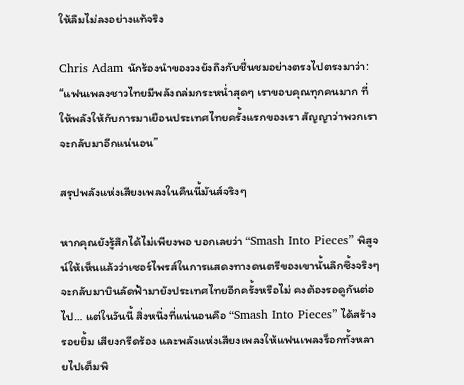ให้ลืมไม่ลงอย่างแท้จริง

Chris Adam นักร้องนำของวงยังถึงกับชื่นชมอย่างตรงไปตรงมาว่า: “แฟนเพลงชาวไทยมีพลังถล่มกระหน่ำสุดๆ เราขอบคุณทุกคนมาก ที่ให้พลังให้กับการมาเยือนประเทศไทยครั้งแรกของเรา สัญญาว่าพวกเราจะกลับมาอีกแน่นอน”

สรุปพลังแห่งเสียงเพลงในคืนนี้มันส์จริงๆ

หากคุณยังรู้สึกได้ไม่เพียงพอ บอกเลยว่า “Smash Into Pieces” พิสูจน์ให้เห็นแล้วว่าเซอร์ไพรส์ในการแสดงทางดนตรีของเขานั้นลึกซึ้งจริงๆ จะกลับมาบินลัดฟ้ามายังประเทศไทยอีกครั้งหรือไม่ คงต้องรอดูกันต่อไป… แต่ในวันนี้ สิ่งหนึ่งที่แน่นอนคือ “Smash Into Pieces” ได้สร้างรอยยิ้ม เสียงกรีดร้อง และพลังแห่งเสียงเพลงให้แฟนเพลงร็อกทั้งหลายไปเต็มพิ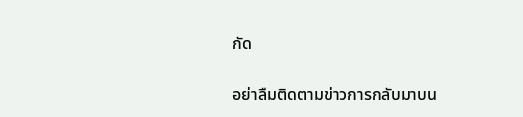กัด

อย่าลืมติดตามข่าวการกลับมาบน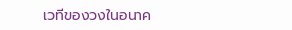เวทีของวงในอนาค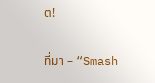ต!

ที่มา – “Smash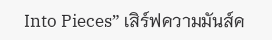Into Pieces” เสิร์ฟความมันส์ค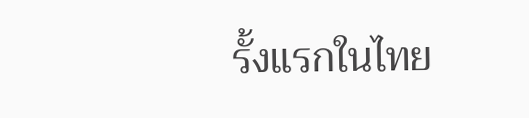รั้งแรกในไทย